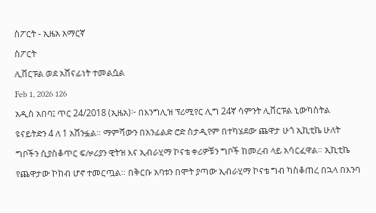ስፖርት - ኢዜአ አማርኛ
ስፖርት
ሊቨርፑል ወደ አሸናፊነት ተመልሷል
Feb 1, 2026 126
አዲስ አበባ፤ ጥር 24/2018 (ኢዜአ)፦ በእንግሊዝ ፕሪሚየር ሊግ 24ኛ ሳምንት ሊቨርፑል ኒውካስትል ዩናይትድን 4 ለ 1 አሸንፏል። ማምሻውን በአንፊልድ ሮድ ስታዲየም በተካሄደው ጨዋታ ሁጎ ኢኪቲኬ ሁለት ግቦችን ሲያስቆጥር ፍሎሪያን ዊትዝ እና ኢብራሂማ ኮናቴ ቀሪዎቹን ግቦች ከመረብ ላይ አሳርፈዋል። ኢኪቲኬ የጨዋታው ኮከብ ሆኖ ተመርጧል። በቅርቡ አባቱን በሞት ያጣው ኢብራሂማ ኮናቴ ግብ ካስቆጠረ በኋላ በእንባ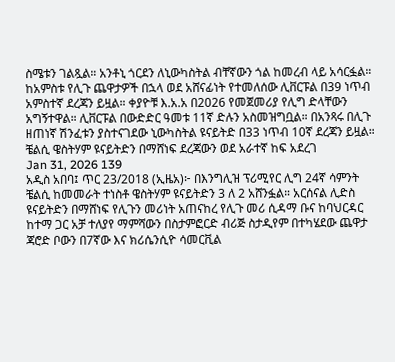ስሜቱን ገልጿል። አንቶኒ ጎርደን ለኒውካስትል ብቸኛውን ጎል ከመረብ ላይ አሳርፏል። ከአምስቱ የሊጉ ጨዋታዎች በኋላ ወደ አሸናፊነት የተመለሰው ሊቨርፑል በ39 ነጥብ አምስተኛ ደረጃን ይዟል። ቀያዮቹ እ.አ.አ በ2026 የመጀመሪያ የሊግ ድላቸውን አግኝተዋል። ሊቨርፑል በውድድር ዓመቱ 11ኛ ድሉን አስመዝግቧል። በአንጻሩ በሊጉ ዘጠነኛ ሽንፈቱን ያስተናገደው ኒውካስትል ዩናይትድ በ33 ነጥብ 10ኛ ደረጃን ይዟል።
ቼልሲ ዌስትሃም ዩናይትድን በማሸነፍ ደረጃውን ወደ አራተኛ ከፍ አደረገ
Jan 31, 2026 139
አዲስ አበባ፤ ጥር 23/2018 (ኢዜአ)፦ በእንግሊዝ ፕሪሚየር ሊግ 24ኛ ሳምንት ቼልሲ ከመመራት ተነስቶ ዌስትሃም ዩናይትድን 3 ለ 2 አሸንፏል። አርሰናል ሊድስ ዩናይትድን በማሸነፍ የሊጉን መሪነት አጠናከረ የሊጉ መሪ ሲዳማ ቡና ከባህርዳር ከተማ ጋር አቻ ተለያየ ማምሻውን በስታምፎርድ ብሪጅ ስታዲየም በተካሄደው ጨዋታ ጃሮድ ቦውን በ7ኛው እና ክሪሴንሲዮ ሳመርቪል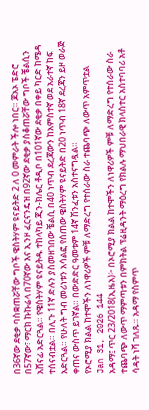በ36ኛው ደቂቃ ባስቋጠሯቸው ግቦች ዌስትሃም ዩናይትድ 2 ለ 0 መምራት ችሎ ነበር። ጆአኦ ፔድሮ በ57ኛው፣ ማርክ ኩኩሬላ በ70ኛው እና ኢንዞ ፈርናንዴዝ በ92ኛው ደቂቃ ያስቆጠሯቸው ግቦች ቼልሲን አሸናፊ አድርጓል። የዌስትሃም ዩናይትዱ ተከላካይ ጂን-ክሌር ቶዲቦ በ101ኛው ደቂቃ በቀይ ካርድ ከሜዳ ተሰናብቷል። በሊጉ 11ኛ ድሉን ያስመዘገበው ቼልሲ በ40 ነጥብ ደረጃውን ከአምስተኛ ወደ አራተኛ ከፍ አድርጓል። የሁለት ግብ መሪነቱን አሳልፎ የሰጠው ዌስትሃም ዩናይትድ በ20 ነጥብ 18ኛ ደረጃን ይዞ ወራጅ ቀጠና ውስጥ ይገኛል። በውድድር ዓመቱም 14ኛ ሽንፈቱን አስተናግዷል።
የኦሮሚያ ክልል ከተሞችን ለነዋሪዎች ምቹ ለማድረግ የተሰራው ስራ ተጨባጭ ለውጥ አምጥቷል
Jan 31, 2026 144
አዳማ፤ ጥር 23/2018(ኢዜአ)፦ በኦሮሚያ ክልል ከተሞችን ለነዋሪዎች ምቹ ለማድረግ የተሰራው ስራ ተጨባጭ ለውጥ ማምጣቱን በምክትል ፕሬዚዳንት ማዕረግ የክልሉ ማህበራዊ ክላስተር አስተባባሪ አቶ ሳዳት ነሻ ገለጹ። አዳማ የስምጥ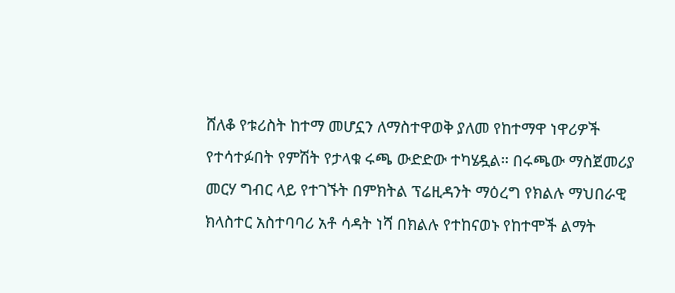ሸለቆ የቱሪስት ከተማ መሆኗን ለማስተዋወቅ ያለመ የከተማዋ ነዋሪዎች የተሳተፉበት የምሽት የታላቁ ሩጫ ውድድው ተካሄዷል። በሩጫው ማስጀመሪያ መርሃ ግብር ላይ የተገኙት በምክትል ፕሬዚዳንት ማዕረግ የክልሉ ማህበራዊ ክላስተር አስተባባሪ አቶ ሳዳት ነሻ በክልሉ የተከናወኑ የከተሞች ልማት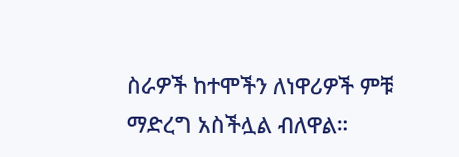ስራዎች ከተሞችን ለነዋሪዎች ምቹ ማድረግ አስችሏል ብለዋል።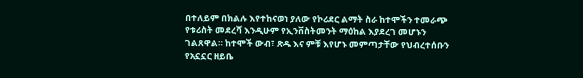በተለይም በክልሉ እየተከናወነ ያለው የኮሪደር ልማት ስራ ከተሞችን ተመራጭ የቱሪስት መደረሻ እንዲሁም የኢንቨስትመንት ማዕከል እያደረገ መሆኑን ገልጸዋል። ከተሞች ውብ፣ ጽዱ እና ምቹ እየሆኑ መምጣታቸው የህብረተሰቡን የአኗኗር ዘይቤ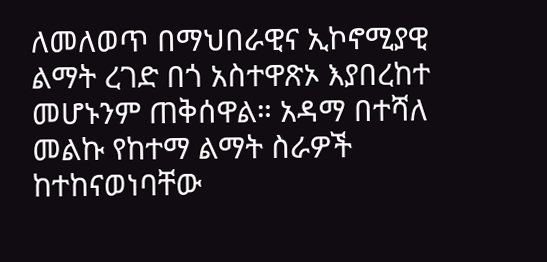ለመለወጥ በማህበራዊና ኢኮኖሚያዊ ልማት ረገድ በጎ አስተዋጽኦ እያበረከተ መሆኑንም ጠቅሰዋል። አዳማ በተሻለ መልኩ የከተማ ልማት ስራዎች ከተከናወነባቸው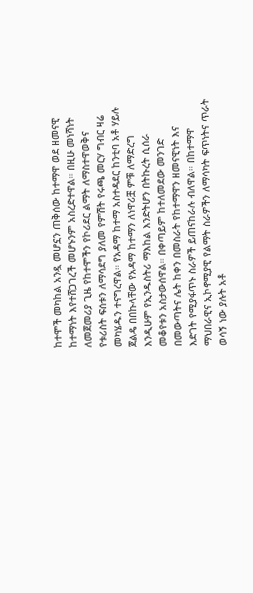ከተሞች መካከል አንዷ መሆኗን ጠቅሰው ከተማዋ ወደ ዘመናዊ ከተማነት እየተሸጋገረች መሆኑንም አስረድተዋል። በዚሁ መነሻነት ለመጀመሪያ ጊዜ የከተሞችን የኮሪደር ልማት ለማስተዋወቅና የቱሪስት ፍሰቱን ለማሳደግ ያለመ የምሽት የሩጫ መርሃ ግብር ዛሬ መካሄዱን ተናግረዋል። የአዳማ ከተማ አስተዳደር ከንቲባ አቶ ሃይሉ ጀልዴ በበኩላቸው የአዳማ ከተማን ለነዋሪቿ ምቹ ለማድረግ እንዲሁም የኢንዱስትሪ ማእከል እንድትሆን በትኩረት ሲሰራ መቆየቱን አስታውሰዋል። በቀጣይም ከተለመደው መንገድ በመውጣትና ሌት ከቀን በመስራት የከተማዋን ዘመናዊነት እና እድገት የሚያፋጥኑ ስራዎች ይጠናከራሉ ብለዋል። በከተማዋ ማህበራዊና ኢኮኖሚያዊ የልማት ስራዎችን ለማሳካት ፍጥነትና ጥራት ወሳኝ ነው ያሉት አቶ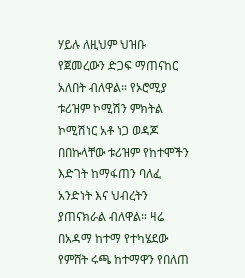ሃይሉ ለዚህም ህዝቡ የጀመረውን ድጋፍ ማጠናከር አለበት ብለዋል። የኦሮሚያ ቱሪዝም ኮሚሽን ምክትል ኮሚሽነር አቶ ነጋ ወዳጆ በበኩላቸው ቱሪዝም የከተሞችን እድገት ከማፋጠን ባለፈ አንድነት እና ህብረትን ያጠናክራል ብለዋል። ዛሬ በአዳማ ከተማ የተካሄደው የምሸት ሩጫ ከተማዋን የበለጠ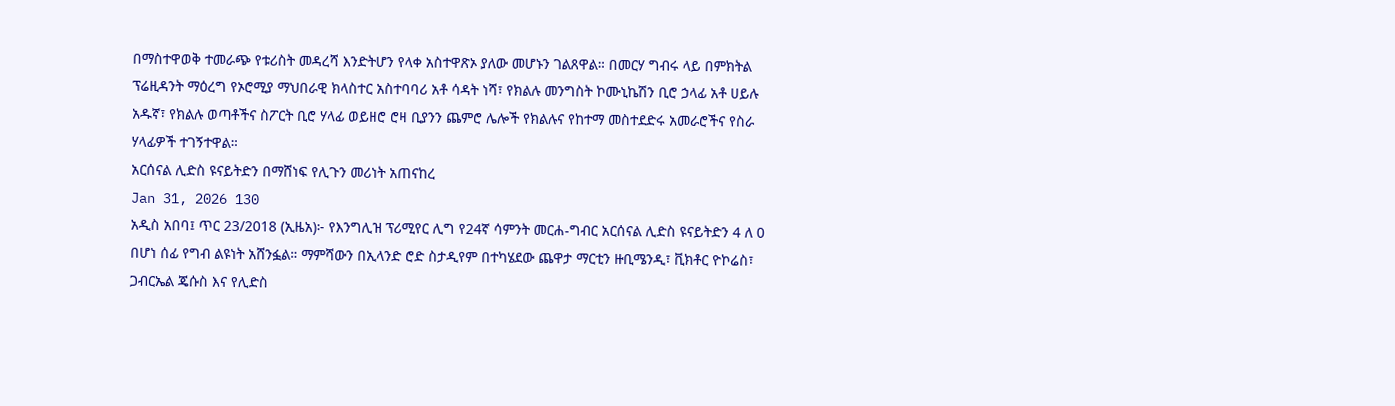በማስተዋወቅ ተመራጭ የቱሪስት መዳረሻ እንድትሆን የላቀ አስተዋጽኦ ያለው መሆኑን ገልጸዋል። በመርሃ ግብሩ ላይ በምክትል ፕሬዚዳንት ማዕረግ የኦሮሚያ ማህበራዊ ክላስተር አስተባባሪ አቶ ሳዳት ነሻ፣ የክልሉ መንግስት ኮሙኒኬሽን ቢሮ ኃላፊ አቶ ሀይሉ አዱኛ፣ የክልሉ ወጣቶችና ስፖርት ቢሮ ሃላፊ ወይዘሮ ሮዛ ቢያንን ጨምሮ ሌሎች የክልሉና የከተማ መስተደድሩ አመራሮችና የስራ ሃላፊዎች ተገኝተዋል።
አርሰናል ሊድስ ዩናይትድን በማሸነፍ የሊጉን መሪነት አጠናከረ
Jan 31, 2026 130
አዲስ አበባ፤ ጥር 23/2018 (ኢዜአ)፦ የእንግሊዝ ፕሪሚየር ሊግ የ24ኛ ሳምንት መርሐ-ግብር አርሰናል ሊድስ ዩናይትድን 4 ለ 0 በሆነ ሰፊ የግብ ልዩነት አሸንፏል። ማምሻውን በኢላንድ ሮድ ስታዲየም በተካሄደው ጨዋታ ማርቲን ዙቢሜንዲ፣ ቪክቶር ዮኮሬስ፣ ጋብርኤል ጄሱስ እና የሊድስ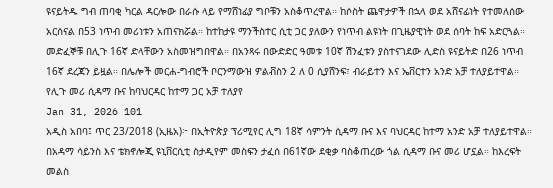ዩናይትዱ ግብ ጠባቂ ካርል ዳርሎው በራሱ ላይ የማሸነፊያ ግቦቹን አስቆጥረዋል። ከሶስት ጨዋታዎች በኋላ ወደ አሸናፊነት የተመለሰው አርሰናል በ53 ነጥብ መሪነቱን አጠናክሯል። ከተከታዩ ማንችስተር ሲቲ ጋር ያለውን የነጥብ ልዩነት በጊዜያዊነት ወደ ሰባት ከፍ አድርጓል። መድፈኞቹ በሊጉ 16ኛ ድላቸውን አስመዝግበዋል። በአንጻሩ በውድድር ዓመቱ 10ኛ ሽንፈቱን ያስተናገደው ሊድስ ዩናይትድ በ26 ነጥብ 16ኛ ደረጃን ይዟል። በሌሎች መርሐ-ግብሮች ቦርንማውዝ ዎልቭስን 2 ለ 0 ሲያሸንፍ፣ ብራይተን እና ኤቨርተን አንድ አቻ ተለያይተዋል።
የሊጉ መሪ ሲዳማ ቡና ከባህርዳር ከተማ ጋር አቻ ተለያየ
Jan 31, 2026 101
አዲስ አበባ፤ ጥር 23/2018 (ኢዜአ)፦ በኢትዮጵያ ፕሪሚየር ሊግ 18ኛ ሳምንት ሲዳማ ቡና እና ባህርዳር ከተማ አንድ አቻ ተለያይተዋል። በአዳማ ሳይንስ እና ቴክኖሎጂ ዩኒቨርሲቲ ስታዲየም መስፍን ታፈሰ በ61ኛው ደቂቃ ባስቆጠረው ጎል ሲዳማ ቡና መሪ ሆኗል። ከእረፍት መልስ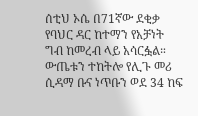ሰቲህ ኦሴ በ71ኛው ደቂቃ የባህር ዳር ከተማን የአቻነት ግብ ከመረብ ላይ አሳርፏል። ውጤቱን ተከትሎ የሊጉ መሪ ሲዳማ ቡና ነጥቡን ወደ 34 ከፍ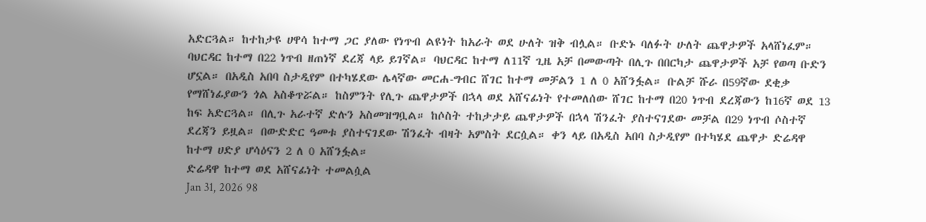አድርጓል። ከተከታዩ ሀዋሳ ከተማ ጋር ያለው የነጥብ ልዩነት ከአራት ወደ ሁለት ዝቅ ብሏል። ቡድኑ ባለፉት ሁለት ጨዋታዎች አላሸነፈም። ባህርዳር ከተማ በ22 ነጥብ ዘጠነኛ ደረጃ ላይ ይገኛል። ባህርዳር ከተማ ለ11ኛ ጊዜ አቻ በመውጣት በሊጉ በበርካታ ጨዋታዎች አቻ የወጣ ቡድን ሆኗል። በአዲስ አበባ ስታዲየም በተካሄደው ሌላኛው መርሐ-ግብር ሸገር ከተማ መቻልን 1 ለ 0 አሸንፏል። ቡልቻ ሹራ በ59ኛው ደቂቃ የማሸነፊያውን ጎል አስቆጥሯል። ከስምንት የሊጉ ጨዋታዎች በኋላ ወደ አሸናፊነት የተመለሰው ሸገር ከተማ በ20 ነጥብ ደረጃውን ከ16ኛ ወደ 13 ከፍ አድርጓል። በሊጉ አራተኛ ድሉን አስመዝግቧል። ከሶስት ተከታታይ ጨዋታዎች በኋላ ሽንፈት ያስተናገደው መቻል በ29 ነጥብ ሶስተኛ ደረጃን ይዟል። በውድድር ዓመቱ ያስተናገደው ሽንፈት ብዛት አምስት ደርሷል። ቀን ላይ በአዲስ አበባ ስታዲየም በተካሄደ ጨዋታ ድሬዳዋ ከተማ ሀድያ ሆሳዕናን 2 ለ 0 አሸንፏል።
ድሬዳዋ ከተማ ወደ አሸናፊነት ተመልሷል
Jan 31, 2026 98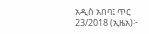አዲስ አበባ፤ ጥር 23/2018 (ኢዜአ)፦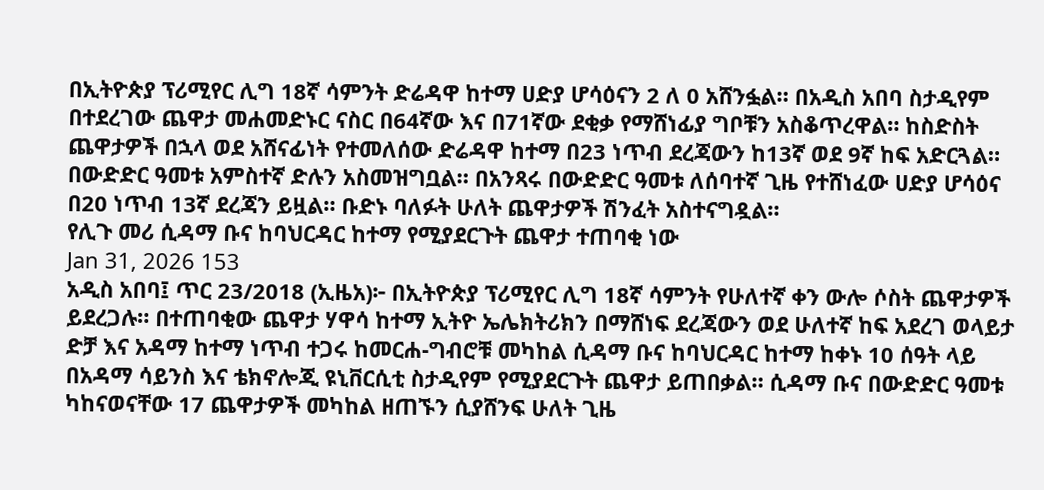በኢትዮጵያ ፕሪሚየር ሊግ 18ኛ ሳምንት ድሬዳዋ ከተማ ሀድያ ሆሳዕናን 2 ለ 0 አሸንፏል። በአዲስ አበባ ስታዲየም በተደረገው ጨዋታ መሐመድኑር ናስር በ64ኛው እና በ71ኛው ደቂቃ የማሸነፊያ ግቦቹን አስቆጥረዋል። ከስድስት ጨዋታዎች በኋላ ወደ አሸናፊነት የተመለሰው ድሬዳዋ ከተማ በ23 ነጥብ ደረጃውን ከ13ኛ ወደ 9ኛ ከፍ አድርጓል። በውድድር ዓመቱ አምስተኛ ድሉን አስመዝግቧል። በአንጻሩ በውድድር ዓመቱ ለሰባተኛ ጊዜ የተሸነፈው ሀድያ ሆሳዕና በ20 ነጥብ 13ኛ ደረጃን ይዟል። ቡድኑ ባለፉት ሁለት ጨዋታዎች ሽንፈት አስተናግዷል።
የሊጉ መሪ ሲዳማ ቡና ከባህርዳር ከተማ የሚያደርጉት ጨዋታ ተጠባቂ ነው
Jan 31, 2026 153
አዲስ አበባ፤ ጥር 23/2018 (ኢዜአ)፦ በኢትዮጵያ ፕሪሚየር ሊግ 18ኛ ሳምንት የሁለተኛ ቀን ውሎ ሶስት ጨዋታዎች ይደረጋሉ። በተጠባቂው ጨዋታ ሃዋሳ ከተማ ኢትዮ ኤሌክትሪክን በማሸነፍ ደረጃውን ወደ ሁለተኛ ከፍ አደረገ ወላይታ ድቻ እና አዳማ ከተማ ነጥብ ተጋሩ ከመርሐ-ግብሮቹ መካከል ሲዳማ ቡና ከባህርዳር ከተማ ከቀኑ 10 ሰዓት ላይ በአዳማ ሳይንስ እና ቴክኖሎጂ ዩኒቨርሲቲ ስታዲየም የሚያደርጉት ጨዋታ ይጠበቃል። ሲዳማ ቡና በውድድር ዓመቱ ካከናወናቸው 17 ጨዋታዎች መካከል ዘጠኙን ሲያሸንፍ ሁለት ጊዜ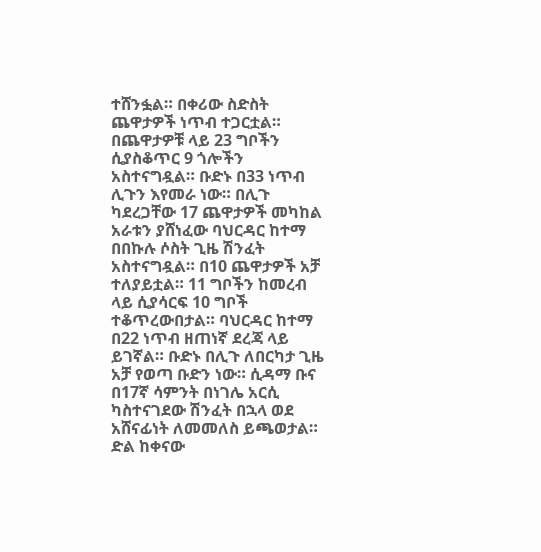ተሸንፏል። በቀሪው ስድስት ጨዋታዎች ነጥብ ተጋርቷል። በጨዋታዎቹ ላይ 23 ግቦችን ሲያስቆጥር 9 ጎሎችን አስተናግዷል። ቡድኑ በ33 ነጥብ ሊጉን እየመራ ነው። በሊጉ ካደረጋቸው 17 ጨዋታዎች መካከል አራቱን ያሸነፈው ባህርዳር ከተማ በበኩሉ ሶስት ጊዜ ሽንፈት አስተናግዷል። በ10 ጨዋታዎች አቻ ተለያይቷል። 11 ግቦችን ከመረብ ላይ ሲያሳርፍ 10 ግቦች ተቆጥረውበታል። ባህርዳር ከተማ በ22 ነጥብ ዘጠነኛ ደረጃ ላይ ይገኛል። ቡድኑ በሊጉ ለበርካታ ጊዜ አቻ የወጣ ቡድን ነው። ሲዳማ ቡና በ17ኛ ሳምንት በነገሌ አርሲ ካስተናገደው ሽንፈት በኋላ ወደ አሸናፊነት ለመመለስ ይጫወታል። ድል ከቀናው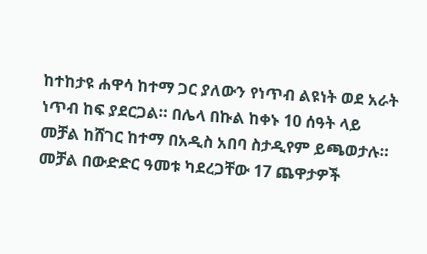ከተከታዩ ሐዋሳ ከተማ ጋር ያለውን የነጥብ ልዩነት ወደ አራት ነጥብ ከፍ ያደርጋል። በሌላ በኩል ከቀኑ 10 ሰዓት ላይ መቻል ከሸገር ከተማ በአዲስ አበባ ስታዲየም ይጫወታሉ። መቻል በውድድር ዓመቱ ካደረጋቸው 17 ጨዋታዎች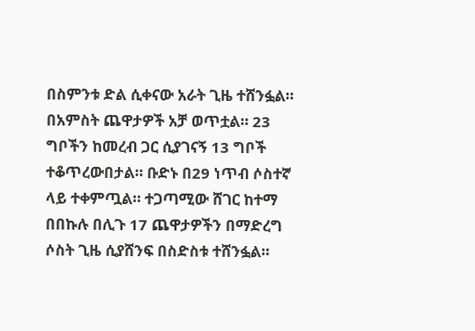በስምንቱ ድል ሲቀናው አራት ጊዜ ተሸንፏል። በአምስት ጨዋታዎች አቻ ወጥቷል። 23 ግቦችን ከመረብ ጋር ሲያገናኝ 13 ግቦች ተቆጥረውበታል። ቡድኑ በ29 ነጥብ ሶስተኛ ላይ ተቀምጧል። ተጋጣሚው ሸገር ከተማ በበኩሉ በሊጉ 17 ጨዋታዎችን በማድረግ ሶስት ጊዜ ሲያሸንፍ በስድስቱ ተሸንፏል።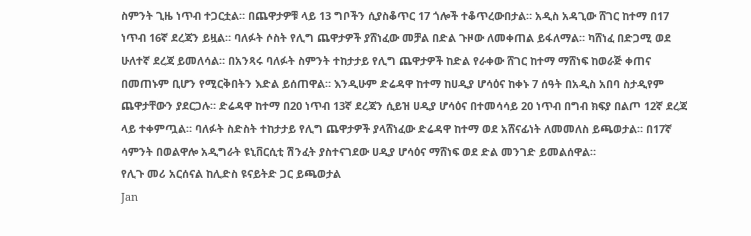ስምንት ጊዜ ነጥብ ተጋርቷል። በጨዋታዎቹ ላይ 13 ግቦችን ሲያስቆጥር 17 ጎሎች ተቆጥረውበታል። አዲስ አዳጊው ሸገር ከተማ በ17 ነጥብ 16ኛ ደረጃን ይዟል። ባለፉት ሶስት የሊግ ጨዋታዎች ያሸነፈው መቻል በድል ጉዞው ለመቀጠል ይፋለማል። ካሸነፈ በድጋሚ ወደ ሁለተኛ ደረጃ ይመለሳል። በአንጻሩ ባለፉት ስምንት ተከታታይ የሊግ ጨዋታዎች ከድል የራቀው ሸገር ከተማ ማሸነፍ ከወራጅ ቀጠና በመጠኑም ቢሆን የሚርቅበትን እድል ይሰጠዋል። እንዲሁም ድሬዳዋ ከተማ ከሀዲያ ሆሳዕና ከቀኑ 7 ሰዓት በአዲስ አበባ ስታዲየም ጨዋታቸውን ያደርጋሉ። ድሬዳዋ ከተማ በ20 ነጥብ 13ኛ ደረጃን ሲይዝ ሀዲያ ሆሳዕና በተመሳሳይ 20 ነጥብ በግብ ክፍያ በልጦ 12ኛ ደረጃ ላይ ተቀምጧል። ባለፉት ስድስት ተከታታይ የሊግ ጨዋታዎች ያላሸነፈው ድሬዳዋ ከተማ ወደ አሸናፊነት ለመመለስ ይጫወታል። በ17ኛ ሳምንት በወልዋሎ አዲግራት ዩኒቨርሲቲ ሽንፈት ያስተናገደው ሀዲያ ሆሳዕና ማሸነፍ ወደ ድል መንገድ ይመልሰዋል።
የሊጉ መሪ አርሰናል ከሊድስ ዩናይትድ ጋር ይጫወታል
Jan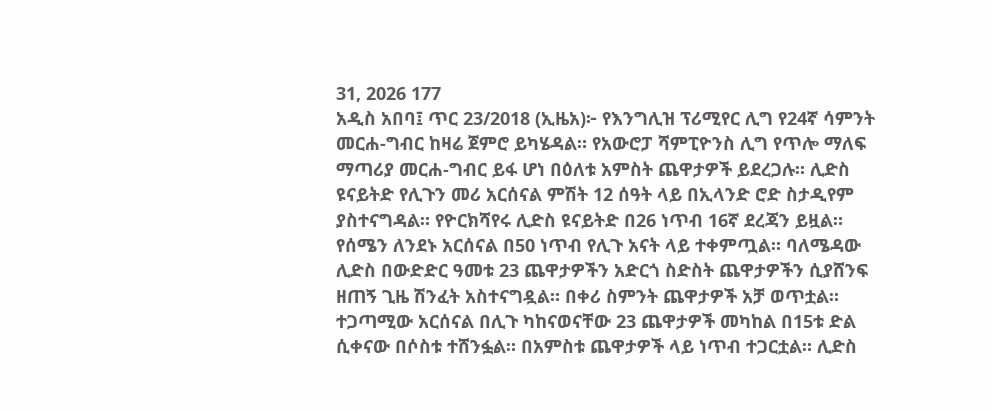31, 2026 177
አዲስ አበባ፤ ጥር 23/2018 (ኢዜአ)፦ የእንግሊዝ ፕሪሚየር ሊግ የ24ኛ ሳምንት መርሐ-ግብር ከዛሬ ጀምሮ ይካሄዳል። የአውሮፓ ሻምፒዮንስ ሊግ የጥሎ ማለፍ ማጣሪያ መርሐ-ግብር ይፋ ሆነ በዕለቱ አምስት ጨዋታዎች ይደረጋሉ። ሊድስ ዩናይትድ የሊጉን መሪ አርሰናል ምሽት 12 ሰዓት ላይ በኢላንድ ሮድ ስታዲየም ያስተናግዳል። የዮርክሻየሩ ሊድስ ዩናይትድ በ26 ነጥብ 16ኛ ደረጃን ይዟል። የሰሜን ለንደኑ አርሰናል በ50 ነጥብ የሊጉ አናት ላይ ተቀምጧል። ባለሜዳው ሊድስ በውድድር ዓመቱ 23 ጨዋታዎችን አድርጎ ስድስት ጨዋታዎችን ሲያሸንፍ ዘጠኝ ጊዜ ሽንፈት አስተናግዷል። በቀሪ ስምንት ጨዋታዎች አቻ ወጥቷል። ተጋጣሚው አርሰናል በሊጉ ካከናወናቸው 23 ጨዋታዎች መካከል በ15ቱ ድል ሲቀናው በሶስቱ ተሸንፏል። በአምስቱ ጨዋታዎች ላይ ነጥብ ተጋርቷል። ሊድስ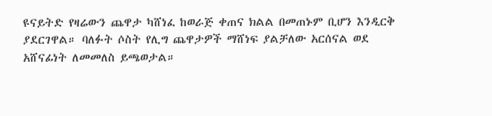ዩናይትድ የዛሬውን ጨዋታ ካሸነፈ ከወራጅ ቀጠና ክልል በመጠኑም ቢሆን እንዲርቅ ያደርገዋል። ባለፉት ሶስት የሊግ ጨዋታዎች ማሸነፍ ያልቻለው አርሰናል ወደ አሸናፊነት ለመመለስ ይጫወታል።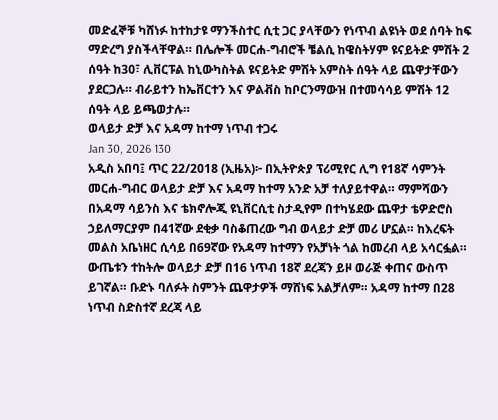መድፈኞቹ ካሸነፉ ከተከታዩ ማንችስተር ሲቲ ጋር ያላቸውን የነጥብ ልዩነት ወደ ሰባት ከፍ ማድረግ ያስችላቸዋል። በሌሎች መርሐ-ግብሮች ቼልሲ ከዌስትሃም ዩናይትድ ምሽት 2 ሰዓት ከ30፣ ሊቨርፑል ከኒውካስትል ዩናይትድ ምሽት አምስት ሰዓት ላይ ጨዋታቸውን ያደርጋሉ። ብራይተን ከኤቨርተን እና ዎልቭስ ከቦርንማውዝ በተመሳሳይ ምሽት 12 ሰዓት ላይ ይጫወታሉ።
ወላይታ ድቻ እና አዳማ ከተማ ነጥብ ተጋሩ
Jan 30, 2026 130
አዲስ አበባ፤ ጥር 22/2018 (ኢዜአ)፦ በኢትዮጵያ ፕሪሚየር ሊግ የ18ኛ ሳምንት መርሐ-ግብር ወላይታ ድቻ እና አዳማ ከተማ አንድ አቻ ተለያይተዋል። ማምሻውን በአዳማ ሳይንስ እና ቴክኖሎጂ ዩኒቨርሲቲ ስታዲየም በተካሄደው ጨዋታ ቴዎድሮስ ኃይለማርያም በ41ኛው ደቂቃ ባስቆጠረው ግብ ወላይታ ድቻ መሪ ሆኗል። ከእረፍት መልስ አቤነዘር ሲሳይ በ69ኛው የአዳማ ከተማን የአቻነት ጎል ከመረብ ላይ አሳርፏል። ውጤቱን ተከትሎ ወላይታ ድቻ በ16 ነጥብ 18ኛ ደረጃን ይዞ ወራጅ ቀጠና ውስጥ ይገኛል። ቡድኑ ባለፉት ስምንት ጨዋታዎች ማሸነፍ አልቻለም። አዳማ ከተማ በ28 ነጥብ ስድስተኛ ደረጃ ላይ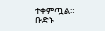ተቀምጧል። ቡድኑ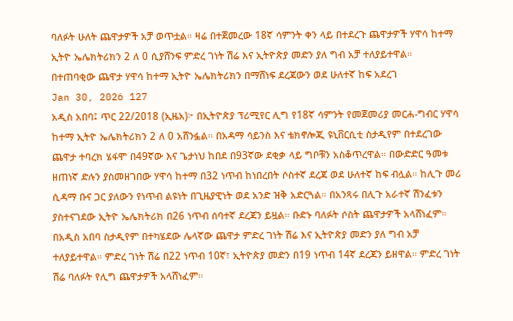ባለፉት ሁለት ጨዋታዎች አቻ ወጥቷል። ዛሬ በተጀመረው 18ኛ ሳምንት ቀን ላይ በተደረጉ ጨዋታዎች ሃዋሳ ከተማ ኢትዮ ኤሌክትሪክን 2 ለ 0 ሲያሸንፍ ምድረ ገነት ሽሬ እና ኢትዮጵያ መድን ያለ ግብ አቻ ተለያይተዋል።
በተጠባቂው ጨዋታ ሃዋሳ ከተማ ኢትዮ ኤሌክትሪክን በማሸነፍ ደረጃውን ወደ ሁለተኛ ከፍ አደረገ
Jan 30, 2026 127
አዲስ አበባ፤ ጥር 22/2018 (ኢዜአ)፦ በኢትዮጵያ ፕሪሚየር ሊግ የ18ኛ ሳምንት የመጀመሪያ መርሐ-ግብር ሃዋሳ ከተማ ኢትዮ ኤሌክትሪክን 2 ለ 0 አሸንፏል። በአዳማ ሳይንስ እና ቴክኖሎጂ ዩኒቨርሲቲ ስታዲየም በተደረገው ጨዋታ ተባረክ ሄፋሞ በ49ኛው እና ጌታነህ ከበደ በ93ኛው ደቂቃ ላይ ግቦቹን አስቆጥረዋል። በውድድር ዓመቱ ዘጠነኛ ድሉን ያስመዘገበው ሃዋሳ ከተማ በ32 ነጥብ ከነበረበት ሶስተኛ ደረጃ ወደ ሁለተኛ ከፍ ብሏል። ከሊጉ መሪ ሲዳማ ቡና ጋር ያለውን የነጥብ ልዩነት በጊዜያዊነት ወደ አንድ ዝቅ አድርጓል። በአንጻሩ በሊጉ አራተኛ ሽንፈቱን ያስተናገደው ኢትዮ ኤሌክትሪክ በ26 ነጥብ ሰባተኛ ደረጃን ይዟል። ቡድኑ ባለፉት ሶስት ጨዋታዎች አላሸነፈም። በአዲስ አበባ ስታዲየም በተካሄደው ሌላኛው ጨዋታ ምድረ ገነት ሽሬ እና ኢትዮጵያ መድን ያለ ግብ አቻ ተለያይተዋል። ምድረ ገነት ሽሬ በ22 ነጥብ 10ኛ፣ ኢትዮጵያ መድን በ19 ነጥብ 14ኛ ደረጃን ይዘዋል። ምድረ ገነት ሽሬ ባለፉት የሊግ ጨዋታዎች አላሸነፈም።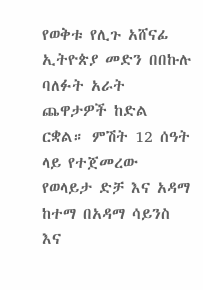የወቅቱ የሊጉ አሸናፊ ኢትዮጵያ መድን በበኩሉ ባለፉት አራት ጨዋታዎች ከድል ርቋል። ምሽት 12 ሰዓት ላይ የተጀመረው የወላይታ ድቻ እና አዳማ ከተማ በአዳማ ሳይንስ እና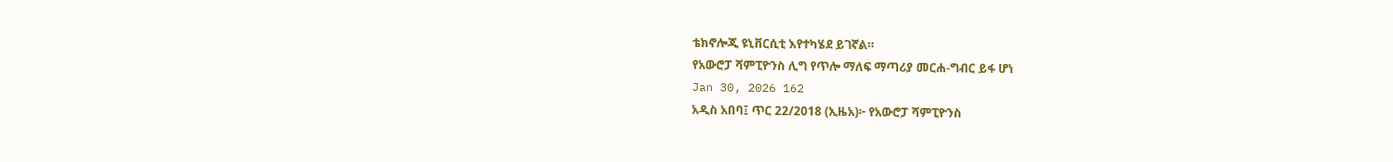ቴክኖሎጂ ዩኒቨርሲቲ እየተካሄደ ይገኛል።
የአውሮፓ ሻምፒዮንስ ሊግ የጥሎ ማለፍ ማጣሪያ መርሐ-ግብር ይፋ ሆነ
Jan 30, 2026 162
አዲስ አበባ፤ ጥር 22/2018 (ኢዜአ)፦ የአውሮፓ ሻምፒዮንስ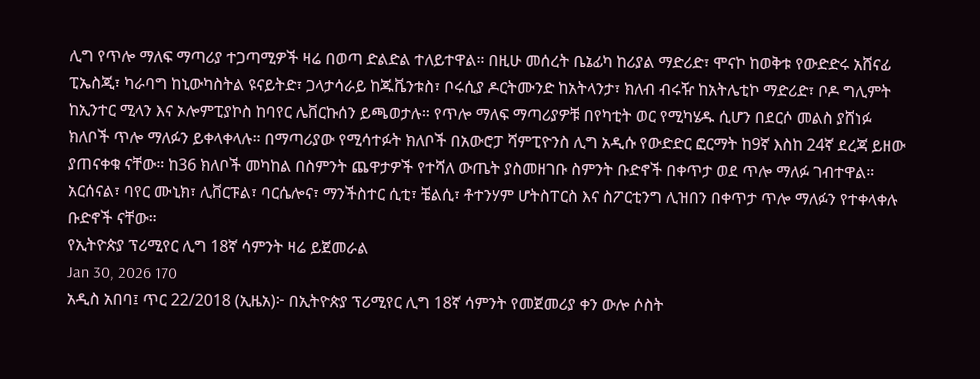ሊግ የጥሎ ማለፍ ማጣሪያ ተጋጣሚዎች ዛሬ በወጣ ድልድል ተለይተዋል። በዚሁ መሰረት ቤኔፊካ ከሪያል ማድሪድ፣ ሞናኮ ከወቅቱ የውድድሩ አሸናፊ ፒኤስጂ፣ ካራባግ ከኒውካስትል ዩናይትድ፣ ጋላታሳራይ ከጁቬንቱስ፣ ቦሩሲያ ዶርትሙንድ ከአትላንታ፣ ክለብ ብሩዥ ከአትሌቲኮ ማድሪድ፣ ቦዶ ግሊምት ከኢንተር ሚላን እና ኦሎምፒያኮስ ከባየር ሌቨርኩሰን ይጫወታሉ። የጥሎ ማለፍ ማጣሪያዎቹ በየካቲት ወር የሚካሄዱ ሲሆን በደርሶ መልስ ያሸነፉ ክለቦች ጥሎ ማለፉን ይቀላቀላሉ። በማጣሪያው የሚሳተፉት ክለቦች በአውሮፓ ሻምፒዮንስ ሊግ አዲሱ የውድድር ፎርማት ከ9ኛ እስከ 24ኛ ደረጃ ይዘው ያጠናቀቁ ናቸው። ከ36 ክለቦች መካከል በስምንት ጨዋታዎች የተሻለ ውጤት ያስመዘገቡ ስምንት ቡድኖች በቀጥታ ወደ ጥሎ ማለፉ ገብተዋል። አርሰናል፣ ባየር ሙኒክ፣ ሊቨርፑል፣ ባርሴሎና፣ ማንችስተር ሲቲ፣ ቼልሲ፣ ቶተንሃም ሆትስፐርስ እና ስፖርቲንግ ሊዝበን በቀጥታ ጥሎ ማለፉን የተቀላቀሉ ቡድኖች ናቸው።
የኢትዮጵያ ፕሪሚየር ሊግ 18ኛ ሳምንት ዛሬ ይጀመራል
Jan 30, 2026 170
አዲስ አበባ፤ ጥር 22/2018 (ኢዜአ)፦ በኢትዮጵያ ፕሪሚየር ሊግ 18ኛ ሳምንት የመጀመሪያ ቀን ውሎ ሶስት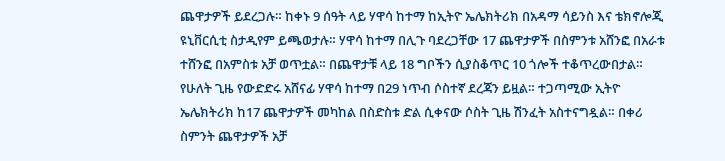ጨዋታዎች ይደረጋሉ። ከቀኑ 9 ሰዓት ላይ ሃዋሳ ከተማ ከኢትዮ ኤሌክትሪክ በአዳማ ሳይንስ እና ቴክኖሎጂ ዩኒቨርሲቲ ስታዲየም ይጫወታሉ። ሃዋሳ ከተማ በሊጉ ባደረጋቸው 17 ጨዋታዎች በስምንቱ አሸንፎ በአራቱ ተሸንፎ በአምስቱ አቻ ወጥቷል። በጨዋታቹ ላይ 18 ግቦችን ሲያስቆጥር 10 ጎሎች ተቆጥረውበታል። የሁለት ጊዜ የውድድሩ አሸናፊ ሃዋሳ ከተማ በ29 ነጥብ ሶስተኛ ደረጃን ይዟል። ተጋጣሚው ኢትዮ ኤሌክትሪክ ከ17 ጨዋታዎች መካከል በስድስቱ ድል ሲቀናው ሶስት ጊዜ ሽንፈት አስተናግዷል። በቀሪ ስምንት ጨዋታዎች አቻ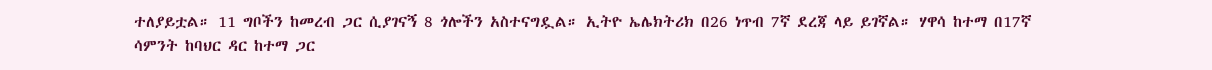ተለያይቷል። 11 ግቦችን ከመረብ ጋር ሲያገናኝ 8 ጎሎችን አስተናግዷል። ኢትዮ ኤሌክትሪክ በ26 ነጥብ 7ኛ ደረጃ ላይ ይገኛል። ሃዋሳ ከተማ በ17ኛ ሳምንት ከባህር ዳር ከተማ ጋር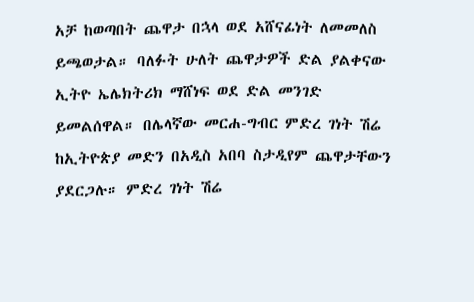አቻ ከወጣበት ጨዋታ በኋላ ወደ አሸናፊነት ለመመለስ ይጫወታል። ባለፉት ሁለት ጨዋታዎች ድል ያልቀናው ኢትዮ ኤሌክትሪክ ማሸነፍ ወደ ድል መንገድ ይመልሰዋል። በሌላኛው መርሐ-ግብር ምድረ ገነት ሽሬ ከኢትዮጵያ መድን በአዲስ አበባ ስታዲየም ጨዋታቸውን ያደርጋሉ። ምድረ ገነት ሽሬ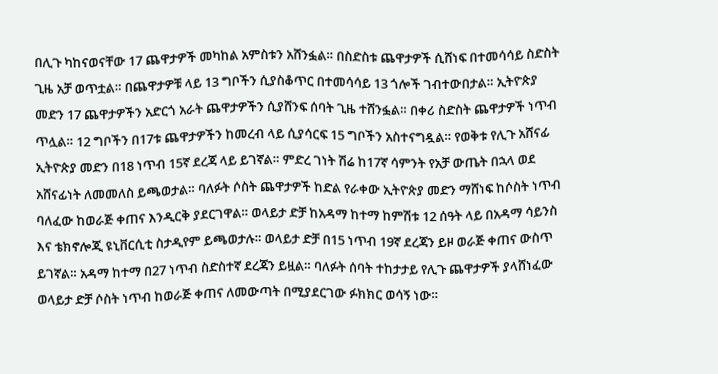በሊጉ ካከናወናቸው 17 ጨዋታዎች መካከል አምስቱን አሸንፏል። በስድስቱ ጨዋታዎች ሲሸነፍ በተመሳሳይ ስድስት ጊዜ አቻ ወጥቷል። በጨዋታዎቹ ላይ 13 ግቦችን ሲያስቆጥር በተመሳሳይ 13 ጎሎች ገብተውበታል። ኢትዮጵያ መድን 17 ጨዋታዎችን አድርጎ አራት ጨዋታዎችን ሲያሸንፍ ሰባት ጊዜ ተሸንፏል። በቀሪ ስድስት ጨዋታዎች ነጥብ ጥሏል። 12 ግቦችን በ17ቱ ጨዋታዎችን ከመረብ ላይ ሲያሳርፍ 15 ግቦችን አስተናግዷል። የወቅቱ የሊጉ አሸናፊ ኢትዮጵያ መድን በ18 ነጥብ 15ኛ ደረጃ ላይ ይገኛል። ምድረ ገነት ሽሬ ከ17ኛ ሳምንት የአቻ ውጤት በኋላ ወደ አሸናፊነት ለመመለስ ይጫወታል። ባለፉት ሶስት ጨዋታዎች ከድል የራቀው ኢትዮጵያ መድን ማሸነፍ ከሶስት ነጥብ ባለፈው ከወራጅ ቀጠና እንዲርቅ ያደርገዋል። ወላይታ ድቻ ከአዳማ ከተማ ከምሽቱ 12 ሰዓት ላይ በአዳማ ሳይንስ እና ቴክኖሎጂ ዩኒቨርሲቲ ስታዲየም ይጫወታሉ። ወላይታ ድቻ በ15 ነጥብ 19ኛ ደረጃን ይዞ ወራጅ ቀጠና ውስጥ ይገኛል። አዳማ ከተማ በ27 ነጥብ ስድስተኛ ደረጃን ይዟል። ባለፉት ሰባት ተከታታይ የሊጉ ጨዋታዎች ያላሸነፈው ወላይታ ድቻ ሶስት ነጥብ ከወራጅ ቀጠና ለመውጣት በሚያደርገው ፉክክር ወሳኝ ነው።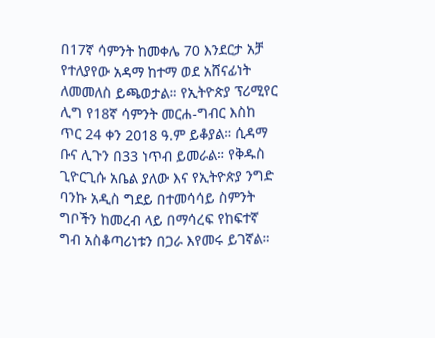በ17ኛ ሳምንት ከመቀሌ 70 እንደርታ አቻ የተለያየው አዳማ ከተማ ወደ አሸናፊነት ለመመለስ ይጫወታል። የኢትዮጵያ ፕሪሚየር ሊግ የ18ኛ ሳምንት መርሐ-ግብር እስከ ጥር 24 ቀን 2018 ዓ.ም ይቆያል። ሲዳማ ቡና ሊጉን በ33 ነጥብ ይመራል። የቅዱስ ጊዮርጊሱ አቤል ያለው እና የኢትዮጵያ ንግድ ባንኩ አዲስ ግደይ በተመሳሳይ ስምንት ግቦችን ከመረብ ላይ በማሳረፍ የከፍተኛ ግብ አስቆጣሪነቱን በጋራ እየመሩ ይገኛል።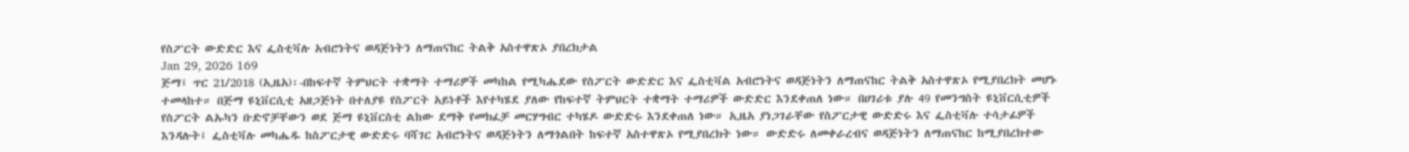የስፖርት ውድድር እና ፌስቲቫሉ አብሮነትና ወዳጅነትን ለማጠናከር ትልቅ አስተዋጽኦ ያበረክታል
Jan 29, 2026 169
ጅማ፤ ጥር 21/2018 (ኢዜአ)፡-በከፍተኛ ትምህርት ተቋማት ተማሪዎች መካከል የሚካሔደው የስፖርት ውድድር እና ፌስቲቫል አብሮነትና ወዳጅነትን ለማጠናከር ትልቅ አስተዋጽኦ የሚያበረክት መሆኑ ተመላከተ። በጅማ ዩኒቨርሲቲ አዘጋጅነት በተለያዩ የስፖርት አይነቶች እየተካሄደ ያለው የከፍተኛ ትምህርት ተቋማት ተማሪዎች ውድድር እንደቀጠለ ነው። በሀገሪቱ ያሉ 49 የመንግስት ዩኒቨርሲቲዎች የስፖርት ልኡካን ቡድኖቻቸውን ወደ ጅማ ዩኒቨርስቲ ልከው ደማቅ የመክፈቻ መርሃግብር ተካሄዶ ውድድሩ እንደቀጠለ ነው። ኢዜአ ያነጋገራቸው የስፖርታዊ ውድድሩ እና ፌስቲቫሉ ተሳታፊዎች እንዳሉት፤ ፌስቲቫሉ መካሔዱ ከስፖርታዊ ውድድሩ ባሻገር አብሮነትና ወዳጅነትን ለማጎልበት ከፍተኛ አስተዋጽኦ የሚያበረክት ነው። ውድድሩ ለመቀራረብና ወዳጅነትን ለማጠናከር ከሚያበረክተው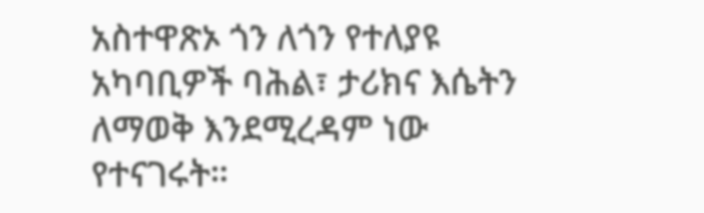አስተዋጽኦ ጎን ለጎን የተለያዩ አካባቢዎች ባሕል፣ ታሪክና እሴትን ለማወቅ እንደሚረዳም ነው የተናገሩት።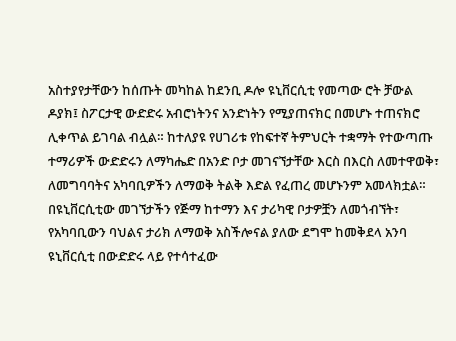አስተያየታቸውን ከሰጡት መካከል ከደንቢ ዶሎ ዩኒቨርሲቲ የመጣው ሮት ቻውል ዶያክ፤ ስፖርታዊ ውድድሩ አብሮነትንና አንድነትን የሚያጠናክር በመሆኑ ተጠናክሮ ሊቀጥል ይገባል ብሏል። ከተለያዩ የሀገሪቱ የከፍተኛ ትምህርት ተቋማት የተውጣጡ ተማሪዎች ውድድሩን ለማካሔድ በአንድ ቦታ መገናኘታቸው እርስ በእርስ ለመተዋወቅ፣ ለመግባባትና አካባቢዎችን ለማወቅ ትልቅ እድል የፈጠረ መሆኑንም አመላክቷል። በዩኒቨርሲቲው መገኘታችን የጅማ ከተማን እና ታሪካዊ ቦታዎቿን ለመጎብኘት፣ የአካባቢውን ባህልና ታሪክ ለማወቅ አስችሎናል ያለው ደግሞ ከመቅደላ አንባ ዩኒቨርሲቲ በውድድሩ ላይ የተሳተፈው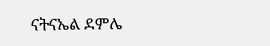ናትናኤል ደምሌ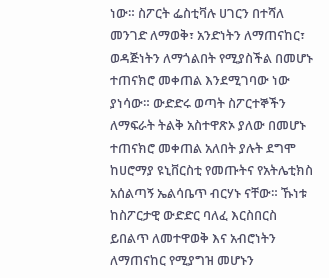ነው። ስፖርት ፌስቲቫሉ ሀገርን በተሻለ መንገድ ለማወቅ፣ አንድነትን ለማጠናከር፣ ወዳጅነትን ለማጎልበት የሚያስችል በመሆኑ ተጠናክሮ መቀጠል እንደሚገባው ነው ያነሳው። ውድድሩ ወጣት ስፖርተኞችን ለማፍራት ትልቅ አስተዋጽኦ ያለው በመሆኑ ተጠናክሮ መቀጠል አለበት ያሉት ደግሞ ከሀሮማያ ዩኒቨርስቲ የመጡትና የአትሌቲክስ አሰልጣኝ ኤልሳቤጥ ብርሃኑ ናቸው። ኹነቱ ከስፖርታዊ ውድድር ባለፈ እርስበርስ ይበልጥ ለመተዋወቅ እና አብሮነትን ለማጠናከር የሚያግዝ መሆኑን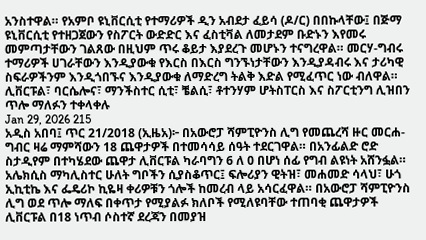አንስተዋል። የአምቦ ዩኒቨርሲቲ የተማሪዎች ዲን አብደታ ፈይሳ (ዶ/ር) በበኩላቸው፤ በጅማ ዩኒቨርሲቲ የተዘጋጀውን የስፖርት ውድድር እና ፈስቲቫል ለመታደም ቡድኑን እየመሩ መምጣታቸውን ገልጸው በዚህም ጥሩ ቆይታ እያደረጉ መሆኑን ተናግረዋል። መርሃ-ግብሩ ተማሪዎች ሀገራቸውን እንዲያውቁ የእርስ በእርስ ግንኙነታቸውን እንዲያዳብሩ እና ታሪካዊ ስፍራዎችንም እንዲጎበኙና እንዲያውቁ ለማድረግ ትልቅ እድል የሚፈጥር ነው ብለዋል።
ሊቨርፑል፣ ባርሴሎና፣ ማንችስተር ሲቲ፣ ቼልሲ፣ ቶተንሃም ሆትስፐርስ እና ስፖርቲንግ ሊዝበን ጥሎ ማለፉን ተቀላቀሉ
Jan 29, 2026 215
አዲስ አበባ፤ ጥር 21/2018 (ኢዜአ)፦ በአውሮፓ ሻምፒዮንስ ሊግ የመጨረሻ ዙር መርሐ-ግብር ዛሬ ማምሻውን 18 ጨዋታዎች በተመሳሳይ ሰዓት ተደርገዋል። በአንፊልድ ሮድ ስታዲየም በተካሄደው ጨዋታ ሊቨርፑል ካራባግን 6 ለ 0 በሆነ ሰፊ የግብ ልዩነት አሸንፏል። አሌክሲስ ማካሊስተር ሁለት ግቦችን ሲያስቆጥር፤ ፍሎሪያን ዊትዝ፣ መሐመድ ሳላህ፣ ሁጎ ኢኪቲኬ እና ፌዴሪኮ ኪዬዛ ቀሪዎቹን ጎሎች ከመረብ ላይ አሳርፈዋል። በአውሮፓ ሻምፒዮንስ ሊግ ወደ ጥሎ ማለፍ በቀጥታ የሚያልፉ ክለቦች የሚለዩባቸው ተጠባቂ ጨዋታዎች ሊቨርፑል በ18 ነጥብ ሶስተኛ ደረጃን በመያዝ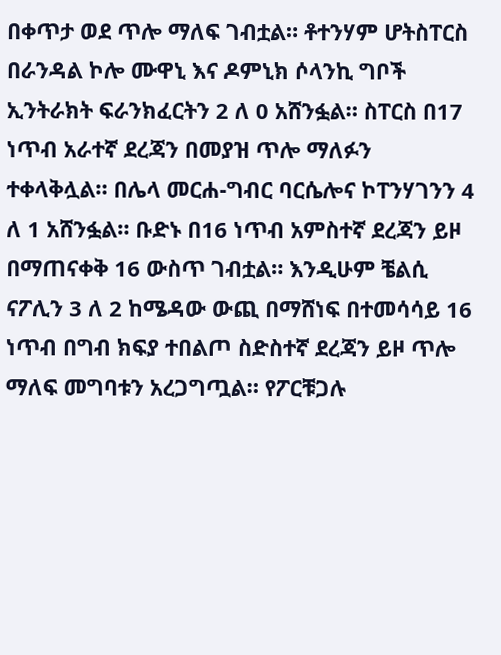በቀጥታ ወደ ጥሎ ማለፍ ገብቷል። ቶተንሃም ሆትስፐርስ በራንዳል ኮሎ ሙዋኒ እና ዶምኒክ ሶላንኪ ግቦች ኢንትራክት ፍራንክፈርትን 2 ለ 0 አሸንፏል። ስፐርስ በ17 ነጥብ አራተኛ ደረጃን በመያዝ ጥሎ ማለፉን ተቀላቅሏል። በሌላ መርሐ-ግብር ባርሴሎና ኮፐንሃገንን 4 ለ 1 አሸንፏል። ቡድኑ በ16 ነጥብ አምስተኛ ደረጃን ይዞ በማጠናቀቅ 16 ውስጥ ገብቷል። እንዲሁም ቼልሲ ናፖሊን 3 ለ 2 ከሜዳው ውጪ በማሸነፍ በተመሳሳይ 16 ነጥብ በግብ ክፍያ ተበልጦ ስድስተኛ ደረጃን ይዞ ጥሎ ማለፍ መግባቱን አረጋግጧል። የፖርቹጋሉ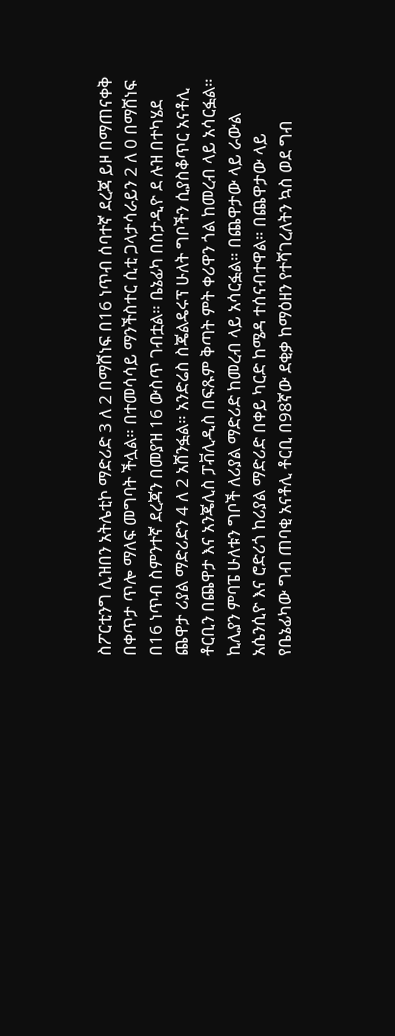ስፖርቲንግ ሊዝበን አትሌቲኮ ማድሪድ 3 ለ 2 በማሸነፍ በ16 ነጥብ ሰባተኛ ደረጃ ይዞ በማጠናቀቅ በቀጥታ ጥሎ ማለፍ መግባት ችሏል። በተመሳሳይ ማንችስተር ሲቲ ጋላታሳራይን 2 ለ 0 በማሸነፍ በ16 ነጥብ ስምንተኛ ደረጃን በመያዝ 16 ውስጥ ገብቷል። ቤኔፊካ በስታዲዮ ደ ሉዝ በተካሄደ ጨዋታ ሪያል ማድሪድን 4 ለ 2 አሸንፏል። አንድሬስ ስጄልዴሩፕ ሁለት ግቦችን ሲያስቆጥር አናቶሊ ቶርቢን በጨዋታ እና አንጄሊስ ፓቭሊዲስ በፍጹም ቅጣት ምት ቀሪዋን ጎል ከመረብ ላይ አሳርፏል። ኪሊያን ምባፔ ሁለቱን ግቦች ለሪያል ማድሪድ ከመረብ ላይ አሳርፏል። በጨዋታው ላይ ራውል አሴንሲዮ እና ሮድሪጎ ከሪያል ማድሪድ በቀይ ካርድ ከሜዳ ተሰናብተዋል። በጨዋታው ላይ የቤኔፊካው ግብ ጠባቂ አናቶሊ ቶርቢ በ98ኛው ደቂቃ ከማዕዘን የተሻገረለትን ኳስ ወደ ግብ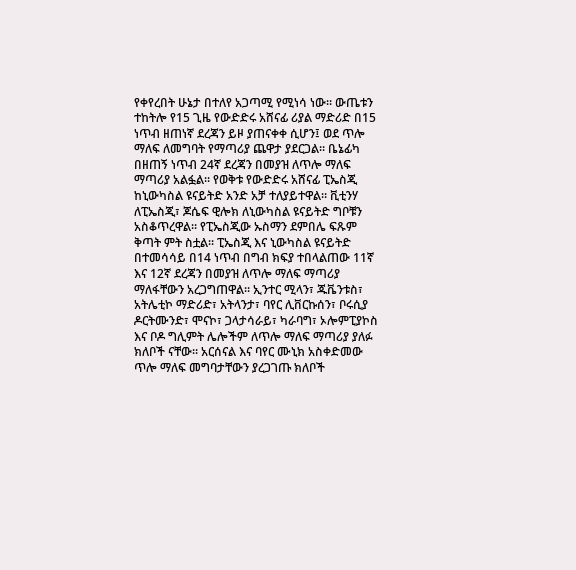የቀየረበት ሁኔታ በተለየ አጋጣሚ የሚነሳ ነው። ውጤቱን ተከትሎ የ15 ጊዜ የውድድሩ አሸናፊ ሪያል ማድሪድ በ15 ነጥብ ዘጠነኛ ደረጃን ይዞ ያጠናቀቀ ሲሆን፤ ወደ ጥሎ ማለፍ ለመግባት የማጣሪያ ጨዋታ ያደርጋል። ቤኔፊካ በዘጠኝ ነጥብ 24ኛ ደረጃን በመያዝ ለጥሎ ማለፍ ማጣሪያ አልፏል። የወቅቱ የውድድሩ አሸናፊ ፒኤስጂ ከኒውካስል ዩናይትድ አንድ አቻ ተለያይተዋል። ቪቲንሃ ለፒኤስጂ፣ ጆሴፍ ዊሎክ ለኒውካስል ዩናይትድ ግቦቹን አስቆጥረዋል። የፒኤስጂው ኡስማን ደምበሌ ፍጹም ቅጣት ምት ስቷል። ፒኤስጂ እና ኒውካስል ዩናይትድ በተመሳሳይ በ14 ነጥብ በግብ ክፍያ ተበላልጠው 11ኛ እና 12ኛ ደረጃን በመያዝ ለጥሎ ማለፍ ማጣሪያ ማለፋቸውን አረጋግጠዋል። ኢንተር ሚላን፣ ጁቬንቱስ፣ አትሌቲኮ ማድሪድ፣ አትላንታ፣ ባየር ሊቨርኩሰን፣ ቦሩሲያ ዶርትሙንድ፣ ሞናኮ፣ ጋላታሳራይ፣ ካራባግ፣ ኦሎምፒያኮስ እና ቦዶ ግሊምት ሌሎችም ለጥሎ ማለፍ ማጣሪያ ያለፉ ክለቦች ናቸው። አርሰናል እና ባየር ሙኒክ አስቀድመው ጥሎ ማለፍ መግባታቸውን ያረጋገጡ ክለቦች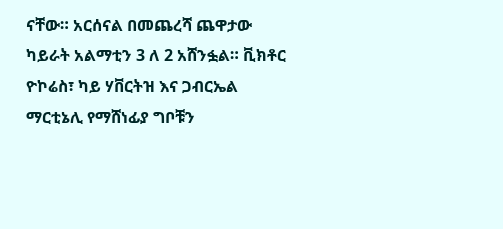ናቸው። አርሰናል በመጨረሻ ጨዋታው ካይራት አልማቲን 3 ለ 2 አሸንፏል። ቪክቶር ዮኮሬስ፣ ካይ ሃቨርትዝ እና ጋብርኤል ማርቲኔሊ የማሸነፊያ ግቦቹን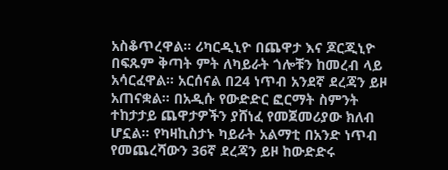አስቆጥረዋል። ሪካርዲኒዮ በጨዋታ እና ጆርጂኒዮ በፍጹም ቅጣት ምት ለካይራት ጎሎቹን ከመረብ ላይ አሳርፈዋል። አርሰናል በ24 ነጥብ አንደኛ ደረጃን ይዞ አጠናቋል። በአዲሱ የውድድር ፎርማት ስምንት ተከታታይ ጨዋታዎችን ያሸነፈ የመጀመሪያው ክለብ ሆኗል። የካዛኪስታኑ ካይራት አልማቲ በአንድ ነጥብ የመጨረሻውን 36ኛ ደረጃን ይዞ ከውድድሩ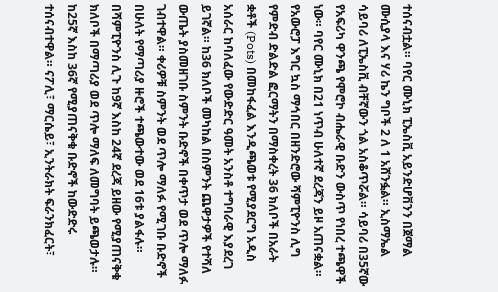ተሰናብቷል። ባየር ሙኒክ ፒኤስቪ አይንድሆቨንን በጀማል ሙሲያላ እና ሃሪ ኬን ግቦች 2 ለ 1 አሸንፏል። ኢስማኤል ሳይባሪ ለፒኤስቪ ብቸኛውን ጎል አስቆጥሯል። ሳይባሪ በ35ኛው የአፍሪካ ዋንጫ የሞሮኮ ብሔራዊ ቡድን ውስጥ የነበረ ተጫዋች ነው። ባየር ሙኒክ በ21 ነጥብ ሁለተኛ ደረጃን ይዞ አጠናቋል። የአውሮፓ እግር ኳስ ማኅበር በዘንድሮው ሻምፒዮንስ ሊግ የምድብ ድልድል ፎርማትን በማስቀረት 36 ክለቦች በአራት ቋቶች (Pots) በመከፋፈል እንዲጫወቱ የሚያደርግ አዲስ አሰራር ከባለፈው የውድድር ዓመት አንስቶ ተግባራዊ እያደረገ ይገኛል። ከ36 ክለቦች መካከል በስምንት ጨዋታዎች የተሻለ ውጤት ያስመዘገቡ ስምንት ቡድኖች በቀጥታ ወደ ጥሎ ማለፉ ገብተዋል። ቀሪዎቹ ስምንት ወደ ጥሎ ማለፉ የሚገቡ ቡድኖች በሁለት የማጣሪያ ዙሮች ተጫውተው ወደ 16ቱ ያልፋሉ። በሻምፒዮንስ ሊጉ ከ9ኛ እስከ 24ኛ ደረጃ ይዘው የሚያጠናቅቁ ክለቦች በማጣሪያ ወደ ጥሎ ማለፍ ለመግባት ይጫወታሉ። ከ25ኛ እስከ 36ኛ የሚያጠናቅቁ ቡድኖች ከውድድሩ ተሰናብተዋል። ናፖሊ፣ ማርሴይ፣ ኢንትራክት ፍራንክፈርት፣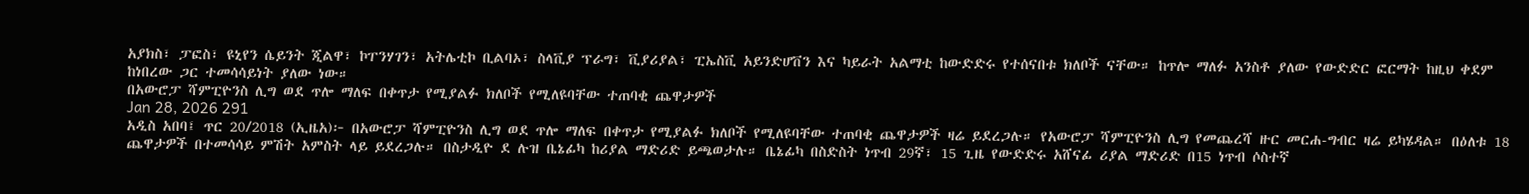አያክስ፣ ፓፎስ፣ ዩኒየን ሴይንት ጂልዋ፣ ኮፐንሃገን፣ አትሌቲኮ ቢልባኦ፣ ስላቪያ ፕራግ፣ ቪያሪያል፣ ፒኤስቪ አይንድሆቨን እና ካይራት አልማቲ ከውድድሩ የተሰናበቱ ክለቦች ናቸው። ከጥሎ ማለፉ አንስቶ ያለው የውድድር ፎርማት ከዚህ ቀደም ከነበረው ጋር ተመሳሳይነት ያለው ነው።
በአውሮፓ ሻምፒዮንስ ሊግ ወደ ጥሎ ማለፍ በቀጥታ የሚያልፉ ክለቦች የሚለዩባቸው ተጠባቂ ጨዋታዎች
Jan 28, 2026 291
አዲስ አበባ፤ ጥር 20/2018 (ኢዜአ)፦ በአውሮፓ ሻምፒዮንስ ሊግ ወደ ጥሎ ማለፍ በቀጥታ የሚያልፉ ክለቦች የሚለዩባቸው ተጠባቂ ጨዋታዎች ዛሬ ይደረጋሉ። የአውሮፓ ሻምፒዮንስ ሊግ የመጨረሻ ዙር መርሐ-ግብር ዛሬ ይካሄዳል። በዕለቱ 18 ጨዋታዎች በተመሳሳይ ምሽት አምስት ላይ ይደረጋሉ። በስታዲዮ ደ ሉዝ ቤኔፊካ ከሪያል ማድሪድ ይጫወታሉ። ቤኔፊካ በስድስት ነጥብ 29ኛ፣ 15 ጊዜ የውድድሩ አሸናፊ ሪያል ማድሪድ በ15 ነጥብ ሶስተኛ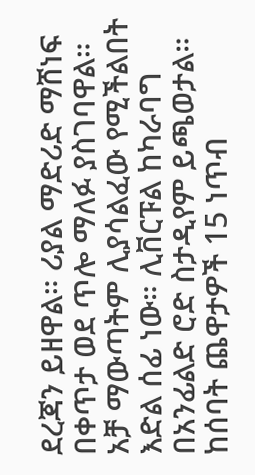ደረጃን ይዘዋል። ሪያል ማድሪድ ማሸነፍ በቀጥታ ወደ ጥሎ ማለፉ ያስገባዋል። አቻ ማውጣትም ሊያሳልፈው የሚችልበት እድል ሰፊ ነው። ሊቨርፑል ከካራባግ በአንፊልድ ሮድ ስታዲየም ይጫወታል። ከሰባት ጨዋታዎች 15 ነጥብ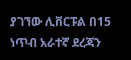ያገኘው ሊቨርፑል በ15 ነጥብ አራተኛ ደረጃን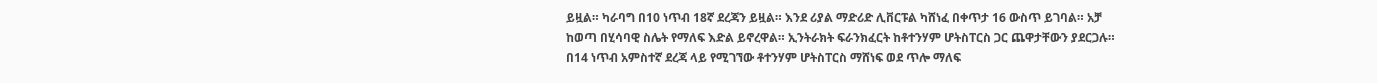ይዟል። ካራባግ በ10 ነጥብ 18ኛ ደረጃን ይዟል። እንደ ሪያል ማድሪድ ሊቨርፑል ካሸነፈ በቀጥታ 16 ውስጥ ይገባል። አቻ ከወጣ በሂሳባዊ ስሌት የማለፍ እድል ይኖረዋል። ኢንትራክት ፍራንክፈርት ከቶተንሃም ሆትስፐርስ ጋር ጨዋታቸውን ያደርጋሉ። በ14 ነጥብ አምስተኛ ደረጃ ላይ የሚገኘው ቶተንሃም ሆትስፐርስ ማሸነፍ ወደ ጥሎ ማለፍ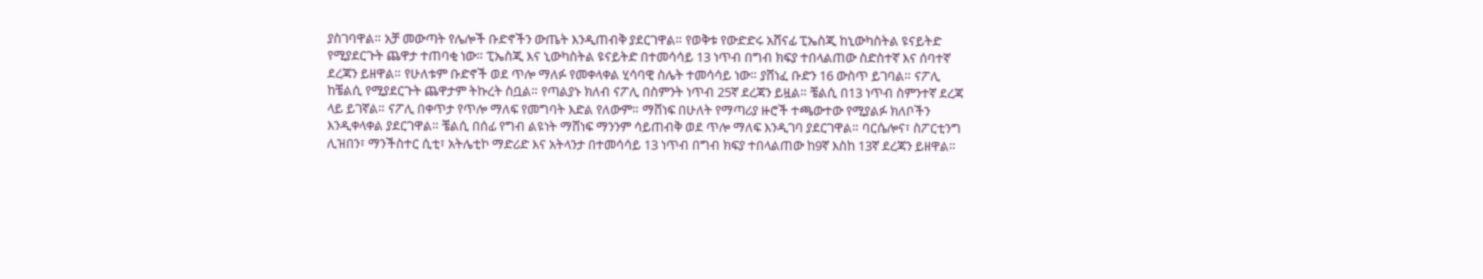ያስገባዋል። አቻ መውጣት የሌሎች ቡድኖችን ውጤት እንዲጠብቅ ያደርገዋል። የወቅቱ የውድድሩ አሸናፊ ፒኤስጂ ከኒውካስትል ዩናይትድ የሚያደርጉት ጨዋታ ተጠባቂ ነው። ፒኤስጂ እና ኒውካስትል ዩናይትድ በተመሳሳይ 13 ነጥብ በግብ ክፍያ ተበላልጠው ስድስተኛ እና ሰባተኛ ደረጃን ይዘዋል። የሁለቱም ቡድኖች ወደ ጥሎ ማለፉ የመቀላቀል ሂሳባዊ ስሌት ተመሳሳይ ነው። ያሸነፈ ቡድን 16 ውስጥ ይገባል። ናፖሊ ከቼልሲ የሚያደርጉት ጨዋታም ትኩረት ስቧል። የጣልያኑ ክለብ ናፖሊ በስምንት ነጥብ 25ኛ ደረጃን ይዟል። ቼልሲ በ13 ነጥብ ስምንተኛ ደረጃ ላይ ይገኛል። ናፖሊ በቀጥታ የጥሎ ማለፍ የመግባት እድል የለውም። ማሸነፍ በሁለት የማጣሪያ ዙሮች ተጫውተው የሚያልፉ ክለቦችን እንዲቀላቀል ያደርገዋል። ቼልሲ በሰፊ የግብ ልዩነት ማሸነፍ ማንንም ሳይጠብቅ ወደ ጥሎ ማለፍ እንዲገባ ያደርገዋል። ባርሴሎና፣ ስፖርቲንግ ሊዝበን፣ ማንችስተር ሲቲ፣ አትሌቲኮ ማድሪድ እና አትላንታ በተመሳሳይ 13 ነጥብ በግብ ክፍያ ተበላልጠው ከ9ኛ እስከ 13ኛ ደረጃን ይዘዋል።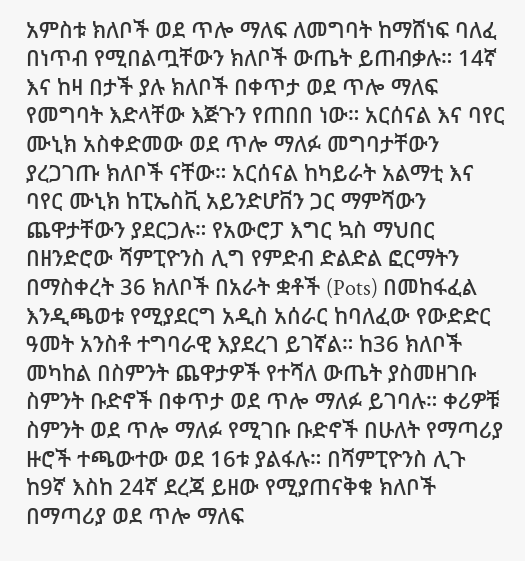አምስቱ ክለቦች ወደ ጥሎ ማለፍ ለመግባት ከማሸነፍ ባለፈ በነጥብ የሚበልጧቸውን ክለቦች ውጤት ይጠብቃሉ። 14ኛ እና ከዛ በታች ያሉ ክለቦች በቀጥታ ወደ ጥሎ ማለፍ የመግባት እድላቸው እጅጉን የጠበበ ነው። አርሰናል እና ባየር ሙኒክ አስቀድመው ወደ ጥሎ ማለፉ መግባታቸውን ያረጋገጡ ክለቦች ናቸው። አርሰናል ከካይራት አልማቲ እና ባየር ሙኒክ ከፒኤስቪ አይንድሆቨን ጋር ማምሻውን ጨዋታቸውን ያደርጋሉ። የአውሮፓ እግር ኳስ ማህበር በዘንድሮው ሻምፒዮንስ ሊግ የምድብ ድልድል ፎርማትን በማስቀረት 36 ክለቦች በአራት ቋቶች (Pots) በመከፋፈል እንዲጫወቱ የሚያደርግ አዲስ አሰራር ከባለፈው የውድድር ዓመት አንስቶ ተግባራዊ እያደረገ ይገኛል። ከ36 ክለቦች መካከል በስምንት ጨዋታዎች የተሻለ ውጤት ያስመዘገቡ ስምንት ቡድኖች በቀጥታ ወደ ጥሎ ማለፉ ይገባሉ። ቀሪዎቹ ስምንት ወደ ጥሎ ማለፉ የሚገቡ ቡድኖች በሁለት የማጣሪያ ዙሮች ተጫውተው ወደ 16ቱ ያልፋሉ። በሻምፒዮንስ ሊጉ ከ9ኛ እስከ 24ኛ ደረጃ ይዘው የሚያጠናቅቁ ክለቦች በማጣሪያ ወደ ጥሎ ማለፍ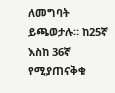ለመግባት ይጫወታሉ። ከ25ኛ እስከ 36ኛ የሚያጠናቅቁ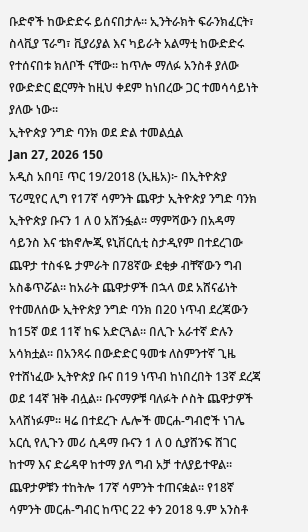ቡድኖች ከውድድሩ ይሰናበታሉ። ኢንትራክት ፍራንክፈርት፣ ስላቪያ ፕራግ፣ ቪያሪያል እና ካይራት አልማቲ ከውድድሩ የተሰናበቱ ክለቦች ናቸው። ከጥሎ ማለፉ አንስቶ ያለው የውድድር ፎርማት ከዚህ ቀደም ከነበረው ጋር ተመሳሳይነት ያለው ነው።
ኢትዮጵያ ንግድ ባንክ ወደ ድል ተመልሷል
Jan 27, 2026 150
አዲስ አበባ፤ ጥር 19/2018 (ኢዜአ)፦ በኢትዮጵያ ፕሪሚየር ሊግ የ17ኛ ሳምንት ጨዋታ ኢትዮጵያ ንግድ ባንክ ኢትዮጵያ ቡናን 1 ለ 0 አሸንፏል። ማምሻውን በአዳማ ሳይንስ እና ቴክኖሎጂ ዩኒቨርሲቲ ስታዲየም በተደረገው ጨዋታ ተስፋዬ ታምራት በ78ኛው ደቂቃ ብቸኛውን ግብ አስቆጥሯል። ከአራት ጨዋታዎች በኋላ ወደ አሸናፊነት የተመለሰው ኢትዮጵያ ንግድ ባንክ በ20 ነጥብ ደረጃውን ከ15ኛ ወደ 11ኛ ከፍ አድርጓል። በሊጉ አራተኛ ድሉን አሳክቷል። በአንጻሩ በውድድር ዓመቱ ለስምንተኛ ጊዜ የተሸነፈው ኢትዮጵያ ቡና በ19 ነጥብ ከነበረበት 13ኛ ደረጃ ወደ 14ኛ ዝቅ ብሏል። ቡናማዎቹ ባለፉት ሶስት ጨዋታዎች አላሸነፉም። ዛሬ በተደረጉ ሌሎች መርሐ-ግብሮች ነገሌ አርሲ የሊጉን መሪ ሲዳማ ቡናን 1 ለ 0 ሲያሸንፍ ሸገር ከተማ እና ድሬዳዋ ከተማ ያለ ግብ አቻ ተለያይተዋል። ጨዋታዎቹን ተከትሎ 17ኛ ሳምንት ተጠናቋል። የ18ኛ ሳምንት መርሐ-ግብር ከጥር 22 ቀን 2018 ዓ.ም አንስቶ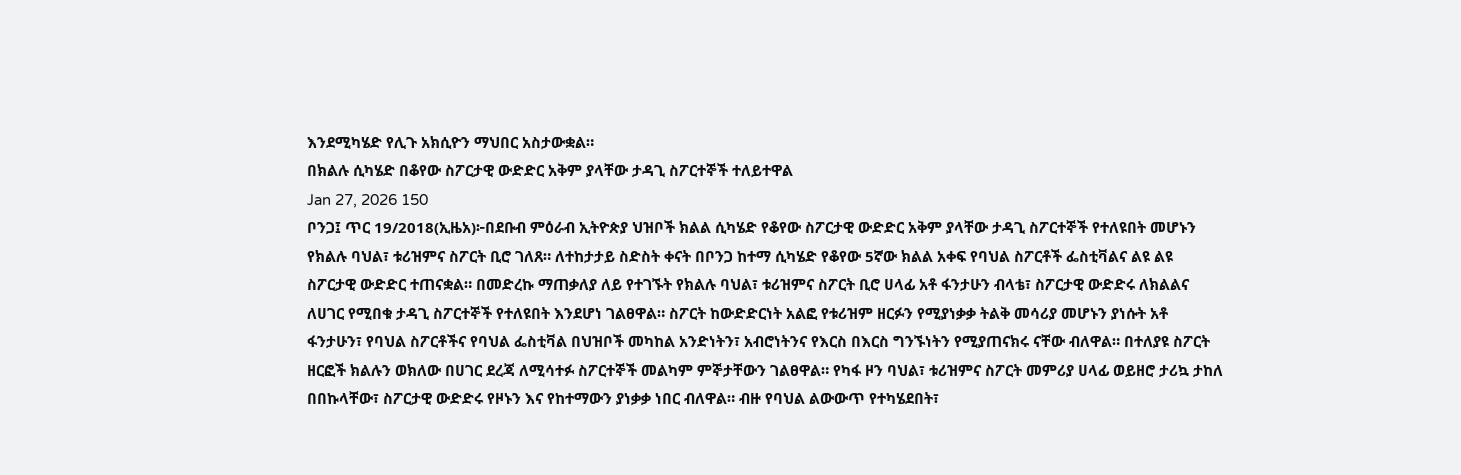እንደሚካሄድ የሊጉ አክሲዮን ማህበር አስታውቋል።
በክልሉ ሲካሄድ በቆየው ስፖርታዊ ውድድር አቅም ያላቸው ታዳጊ ስፖርተኞች ተለይተዋል
Jan 27, 2026 150
ቦንጋ፤ ጥር 19/2018(ኢዜአ)፦በደቡብ ምዕራብ ኢትዮጵያ ህዝቦች ክልል ሲካሄድ የቆየው ስፖርታዊ ውድድር አቅም ያላቸው ታዳጊ ስፖርተኞች የተለዩበት መሆኑን የክልሉ ባህል፣ ቱሪዝምና ስፖርት ቢሮ ገለጸ። ለተከታታይ ስድስት ቀናት በቦንጋ ከተማ ሲካሄድ የቆየው 5ኛው ክልል አቀፍ የባህል ስፖርቶች ፌስቲቫልና ልዩ ልዩ ስፖርታዊ ውድድር ተጠናቋል። በመድረኩ ማጠቃለያ ለይ የተገኙት የክልሉ ባህል፣ ቱሪዝምና ስፖርት ቢሮ ሀላፊ አቶ ፋንታሁን ብላቴ፣ ስፖርታዊ ውድድሩ ለክልልና ለሀገር የሚበቁ ታዳጊ ስፖርተኞች የተለዩበት እንደሆነ ገልፀዋል። ስፖርት ከውድድርነት አልፎ የቱሪዝም ዘርፉን የሚያነቃቃ ትልቅ መሳሪያ መሆኑን ያነሱት አቶ ፋንታሁን፣ የባህል ስፖርቶችና የባህል ፌስቲቫል በህዝቦች መካከል አንድነትን፣ አብሮነትንና የእርስ በእርስ ግንኙነትን የሚያጠናክሩ ናቸው ብለዋል። በተለያዩ ስፖርት ዘርፎች ክልሉን ወክለው በሀገር ደረጃ ለሚሳተፉ ስፖርተኞች መልካም ምኞታቸውን ገልፀዋል። የካፋ ዞን ባህል፣ ቱሪዝምና ስፖርት መምሪያ ሀላፊ ወይዘሮ ታሪኳ ታከለ በበኩላቸው፣ ስፖርታዊ ውድድሩ የዞኑን እና የከተማውን ያነቃቃ ነበር ብለዋል። ብዙ የባህል ልውውጥ የተካሄደበት፣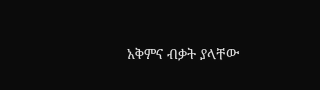አቅምና ብቃት ያላቸው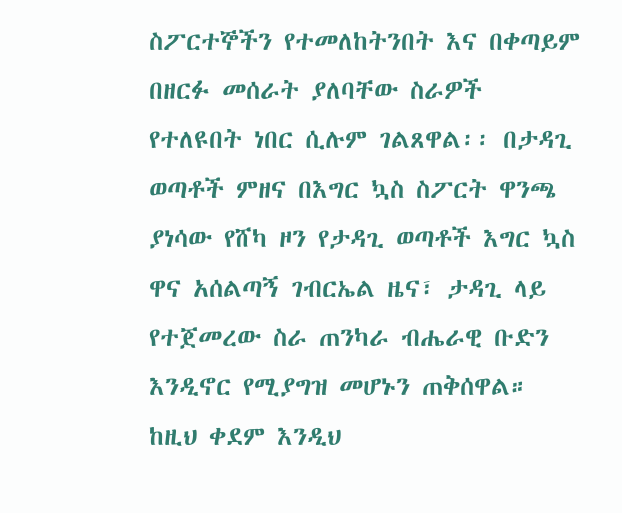ስፖርተኞችን የተመለከትንበት እና በቀጣይም በዘርፉ መሰራት ያለባቸው ስራዎች የተለዩበት ነበር ሲሉም ገልጸዋል፡፡ በታዳጊ ወጣቶች ምዘና በእግር ኳስ ስፖርት ዋንጫ ያነሳው የሸካ ዞን የታዳጊ ወጣቶች እግር ኳስ ዋና አሰልጣኝ ገብርኤል ዜና፣ ታዳጊ ላይ የተጀመረው ስራ ጠንካራ ብሔራዊ ቡድን እንዲኖር የሚያግዝ መሆኑን ጠቅሰዋል። ከዚህ ቀደም እንዲህ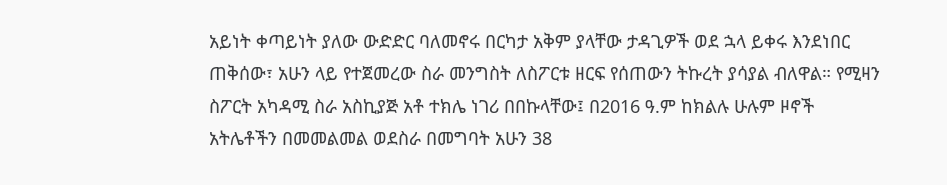አይነት ቀጣይነት ያለው ውድድር ባለመኖሩ በርካታ አቅም ያላቸው ታዳጊዎች ወደ ኋላ ይቀሩ እንደነበር ጠቅሰው፣ አሁን ላይ የተጀመረው ስራ መንግስት ለስፖርቱ ዘርፍ የሰጠውን ትኩረት ያሳያል ብለዋል። የሚዛን ስፖርት አካዳሚ ስራ አስኪያጅ አቶ ተክሌ ነገሪ በበኩላቸው፤ በ2016 ዓ.ም ከክልሉ ሁሉም ዞኖች አትሌቶችን በመመልመል ወደስራ በመግባት አሁን 38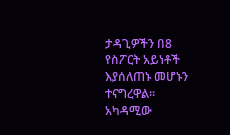ታዳጊዎችን በ8 የስፖርት አይነቶች እያሰለጠኑ መሆኑን ተናግረዋል። አካዳሚው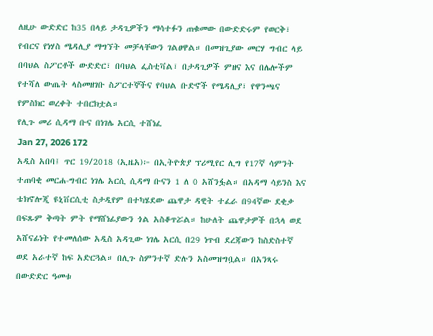ለዚሁ ውድድር ከ35 በላይ ታዳጊዎችን ማሳተፉን ጠቁመው በውድድሩም የወርቅ፣ የብርና የነሃስ ሜዳሊያ ማግኘት መቻላቸውን ገልፀዋል። በመዝጊያው መርሃ ግብር ላይ በባህል ስፖርቶች ውድድር፣ በባህል ፌስቲቫል፣ በታዳጊዎች ምዘና እና በሌሎችም የተሻለ ውጤት ላስመዘገቡ ስፖርተኞችና የባህል ቡድኖች የሜዳሊያ፣ የዋንጫና የምስክር ወረቀት ተበርክቷል።
የሊጉ መሪ ሲዳማ ቡና በነገሌ አርሲ ተሸነፈ
Jan 27, 2026 172
አዲስ አበባ፤ ጥር 19/2018 (ኢዜአ)፦ በኢትዮጵያ ፕሪሚየር ሊግ የ17ኛ ሳምንት ተጠባቂ መርሐ-ግብር ነገሌ አርሲ ሲዳማ ቡናን 1 ለ 0 አሸንፏል። በአዳማ ሳይንስ እና ቴክኖሎጂ ዩኒቨርሲቲ ስታዲየም በተካሄደው ጨዋታ ዳዊት ተፈራ በ94ኛው ደቂቃ በፍጹም ቅጣት ምት የማሸነፊያውን ጎል አስቆጥሯል። ከሁለት ጨዋታዎች በኋላ ወደ አሸናፊነት የተመለሰው አዲስ አዳጊው ነገሌ አርሲ በ29 ነጥብ ደረጃውን ከስድስተኛ ወደ አራተኛ ከፍ አድርጓል። በሊጉ ስምንተኛ ድሉን አስመዝግቧል። በአንጻሩ በውድድር ዓመቱ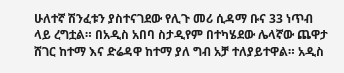ሁለተኛ ሽንፈቱን ያስተናገደው የሊጉ መሪ ሲዳማ ቡና 33 ነጥብ ላይ ረግቷል። በአዲስ አበባ ስታዲየም በተካሄደው ሌላኛው ጨዋታ ሸገር ከተማ እና ድሬዳዋ ከተማ ያለ ግብ አቻ ተለያይተዋል። አዲስ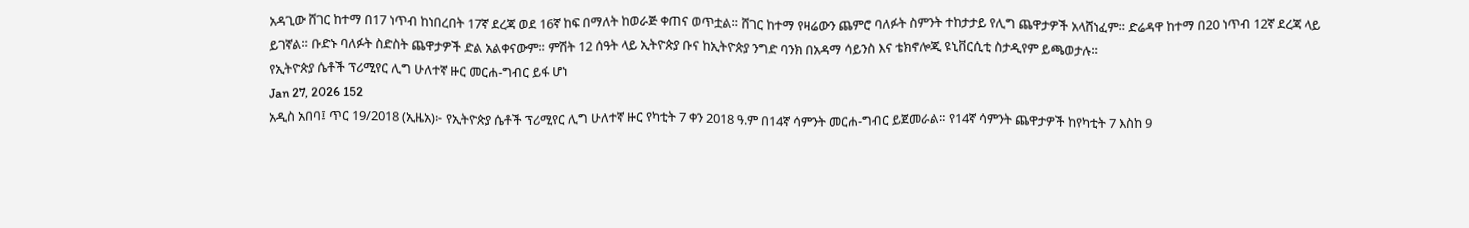አዳጊው ሸገር ከተማ በ17 ነጥብ ከነበረበት 17ኛ ደረጃ ወደ 16ኛ ከፍ በማለት ከወራጅ ቀጠና ወጥቷል። ሸገር ከተማ የዛሬውን ጨምሮ ባለፉት ስምንት ተከታታይ የሊግ ጨዋታዎች አላሸነፈም። ድሬዳዋ ከተማ በ20 ነጥብ 12ኛ ደረጃ ላይ ይገኛል። ቡድኑ ባለፉት ስድስት ጨዋታዎች ድል አልቀናውም። ምሽት 12 ሰዓት ላይ ኢትዮጵያ ቡና ከኢትዮጵያ ንግድ ባንክ በአዳማ ሳይንስ እና ቴክኖሎጂ ዩኒቨርሲቲ ስታዲየም ይጫወታሉ።
የኢትዮጵያ ሴቶች ፕሪሚየር ሊግ ሁለተኛ ዙር መርሐ-ግብር ይፋ ሆነ
Jan 27, 2026 152
አዲስ አበባ፤ ጥር 19/2018 (ኢዜአ)፦ የኢትዮጵያ ሴቶች ፕሪሚየር ሊግ ሁለተኛ ዙር የካቲት 7 ቀን 2018 ዓ.ም በ14ኛ ሳምንት መርሐ-ግብር ይጀመራል። የ14ኛ ሳምንት ጨዋታዎች ከየካቲት 7 እስከ 9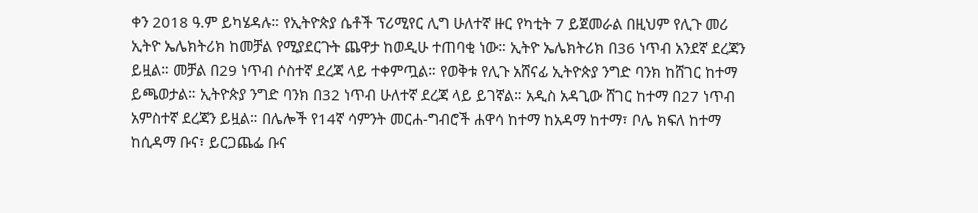ቀን 2018 ዓ.ም ይካሄዳሉ። የኢትዮጵያ ሴቶች ፕሪሚየር ሊግ ሁለተኛ ዙር የካቲት 7 ይጀመራል በዚህም የሊጉ መሪ ኢትዮ ኤሌክትሪክ ከመቻል የሚያደርጉት ጨዋታ ከወዲሁ ተጠባቂ ነው። ኢትዮ ኤሌክትሪክ በ36 ነጥብ አንደኛ ደረጃን ይዟል። መቻል በ29 ነጥብ ሶስተኛ ደረጃ ላይ ተቀምጧል። የወቅቱ የሊጉ አሸናፊ ኢትዮጵያ ንግድ ባንክ ከሸገር ከተማ ይጫወታል። ኢትዮጵያ ንግድ ባንክ በ32 ነጥብ ሁለተኛ ደረጃ ላይ ይገኛል። አዲስ አዳጊው ሸገር ከተማ በ27 ነጥብ አምስተኛ ደረጃን ይዟል። በሌሎች የ14ኛ ሳምንት መርሐ-ግብሮች ሐዋሳ ከተማ ከአዳማ ከተማ፣ ቦሌ ክፍለ ከተማ ከሲዳማ ቡና፣ ይርጋጨፌ ቡና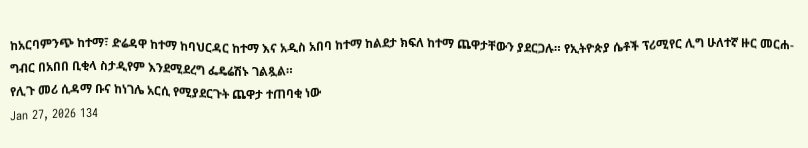ከአርባምንጭ ከተማ፣ ድሬዳዋ ከተማ ከባህርዳር ከተማ እና አዲስ አበባ ከተማ ከልደታ ክፍለ ከተማ ጨዋታቸውን ያደርጋሉ። የኢትዮጵያ ሴቶች ፕሪሚየር ሊግ ሁለተኛ ዙር መርሐ-ግብር በአበበ ቢቂላ ስታዲየም እንደሚደረግ ፌዴሬሽኑ ገልጿል።
የሊጉ መሪ ሲዳማ ቡና ከነገሌ አርሲ የሚያደርጉት ጨዋታ ተጠባቂ ነው
Jan 27, 2026 134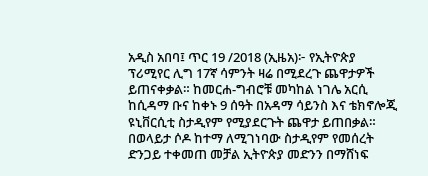አዲስ አበባ፤ ጥር 19 /2018 (ኢዜአ)፦ የኢትዮጵያ ፕሪሚየር ሊግ 17ኛ ሳምንት ዛሬ በሚደረጉ ጨዋታዎች ይጠናቀቃል። ከመርሐ-ግብሮቹ መካከል ነገሌ አርሲ ከሲዳማ ቡና ከቀኑ 9 ሰዓት በአዳማ ሳይንስ እና ቴክኖሎጂ ዩኒቨርሲቲ ስታዲየም የሚያደርጉት ጨዋታ ይጠበቃል። በወላይታ ሶዶ ከተማ ለሚገነባው ስታዲየም የመሰረት ድንጋይ ተቀመጠ መቻል ኢትዮጵያ መድንን በማሸነፍ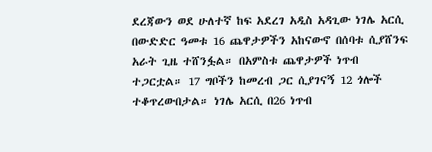ደረጃውን ወደ ሁለተኛ ከፍ አደረገ አዲስ አዳጊው ነገሌ አርሲ በውድድር ዓመቱ 16 ጨዋታዎችን አከናውኖ በሰባቱ ሲያሸንፍ አራት ጊዜ ተሸንፏል። በአምስቱ ጨዋታዎች ነጥብ ተጋርቷል። 17 ግቦችን ከመረብ ጋር ሲያገናኝ 12 ጎሎች ተቆጥረውበታል። ነገሌ አርሲ በ26 ነጥብ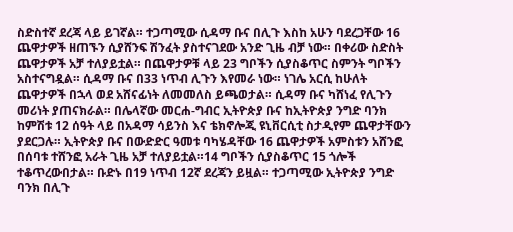ስድስተኛ ደረጃ ላይ ይገኛል። ተጋጣሚው ሲዳማ ቡና በሊጉ እስከ አሁን ባደረጋቸው 16 ጨዋታዎች ዘጠኙን ሲያሸንፍ ሽንፈት ያስተናገደው አንድ ጊዜ ብቻ ነው። በቀሪው ስድስት ጨዋታዎች አቻ ተለያይቷል። በጨዋታዎቹ ላይ 23 ግቦችን ሲያስቆጥር ስምንት ግቦችን አስተናግዷል። ሲዳማ ቡና በ33 ነጥብ ሊጉን እየመራ ነው። ነገሌ አርሲ ከሁለት ጨዋታዎች በኋላ ወደ አሸናፊነት ለመመለስ ይጫወታል። ሲዳማ ቡና ካሸነፈ የሊጉን መሪነት ያጠናክራል። በሌላኛው መርሐ-ግብር ኢትዮጵያ ቡና ከኢትዮጵያ ንግድ ባንክ ከምሽቱ 12 ሰዓት ላይ በአዳማ ሳይንስ እና ቴክኖሎጂ ዩኒቨርሲቲ ስታዲየም ጨዋታቸውን ያደርጋሉ። ኢትዮጵያ ቡና በውድድር ዓመቱ ባካሄዳቸው 16 ጨዋታዎች አምስቱን አሸንፎ በሰባቱ ተሸንፎ አራት ጊዜ አቻ ተለያይቷል።14 ግቦችን ሲያስቆጥር 15 ጎሎች ተቆጥረውበታል። ቡድኑ በ19 ነጥብ 12ኛ ደረጃን ይዟል። ተጋጣሚው ኢትዮጵያ ንግድ ባንክ በሊጉ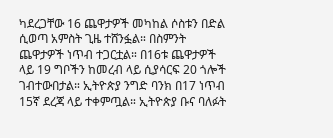ካደረጋቸው 16 ጨዋታዎች መካከል ሶስቱን በድል ሲወጣ አምስት ጊዜ ተሸንፏል። በስምንት ጨዋታዎች ነጥብ ተጋርቷል። በ16ቱ ጨዋታዎች ላይ 19 ግቦችን ከመረብ ላይ ሲያሳርፍ 20 ጎሎች ገብተውበታል። ኢትዮጵያ ንግድ ባንክ በ17 ነጥብ 15ኛ ደረጃ ላይ ተቀምጧል። ኢትዮጵያ ቡና ባለፉት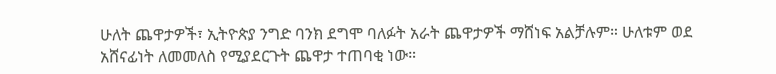ሁለት ጨዋታዎች፣ ኢትዮጵያ ንግድ ባንክ ደግሞ ባለፉት አራት ጨዋታዎች ማሸነፍ አልቻሉም። ሁለቱም ወደ አሸናፊነት ለመመለስ የሚያደርጉት ጨዋታ ተጠባቂ ነው።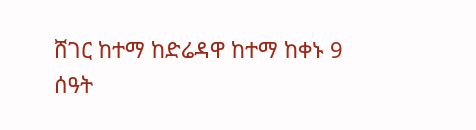ሸገር ከተማ ከድሬዳዋ ከተማ ከቀኑ 9 ሰዓት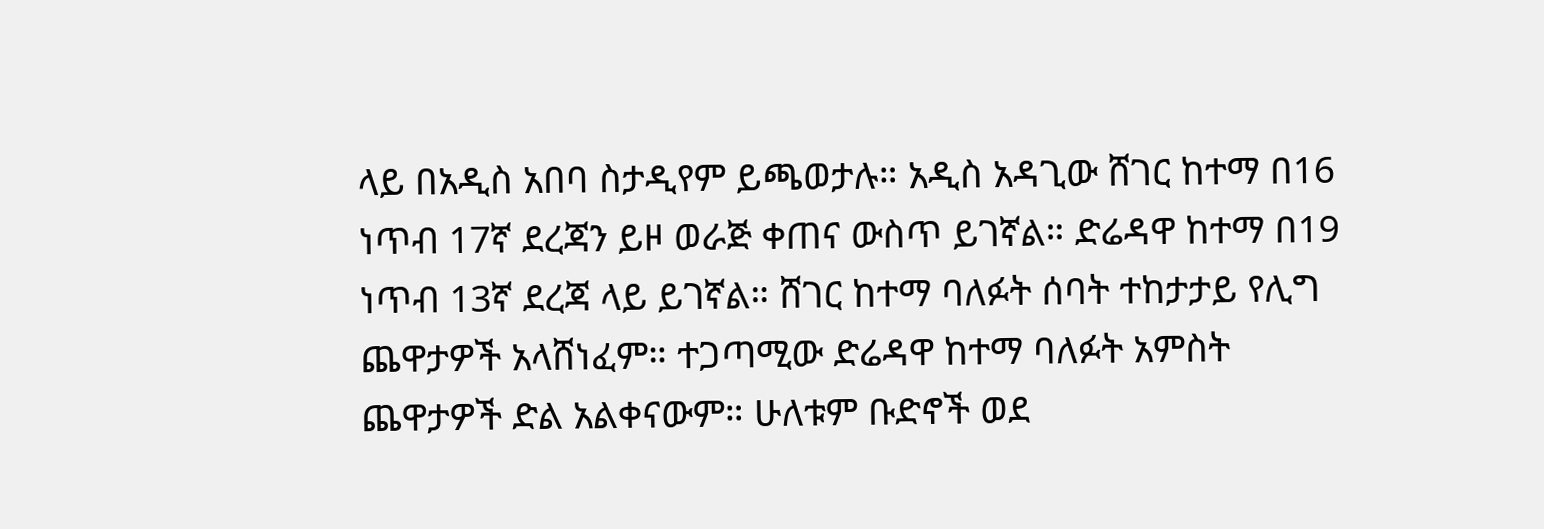ላይ በአዲስ አበባ ስታዲየም ይጫወታሉ። አዲስ አዳጊው ሸገር ከተማ በ16 ነጥብ 17ኛ ደረጃን ይዞ ወራጅ ቀጠና ውስጥ ይገኛል። ድሬዳዋ ከተማ በ19 ነጥብ 13ኛ ደረጃ ላይ ይገኛል። ሸገር ከተማ ባለፉት ሰባት ተከታታይ የሊግ ጨዋታዎች አላሸነፈም። ተጋጣሚው ድሬዳዋ ከተማ ባለፉት አምስት ጨዋታዎች ድል አልቀናውም። ሁለቱም ቡድኖች ወደ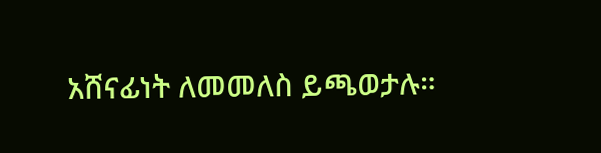አሸናፊነት ለመመለስ ይጫወታሉ።